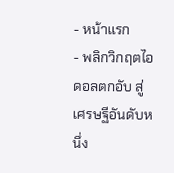- หน้าแรก
- พลิกวิกฤตไอดอลตกอับ สู่เศรษฐีอันดับหนึ่ง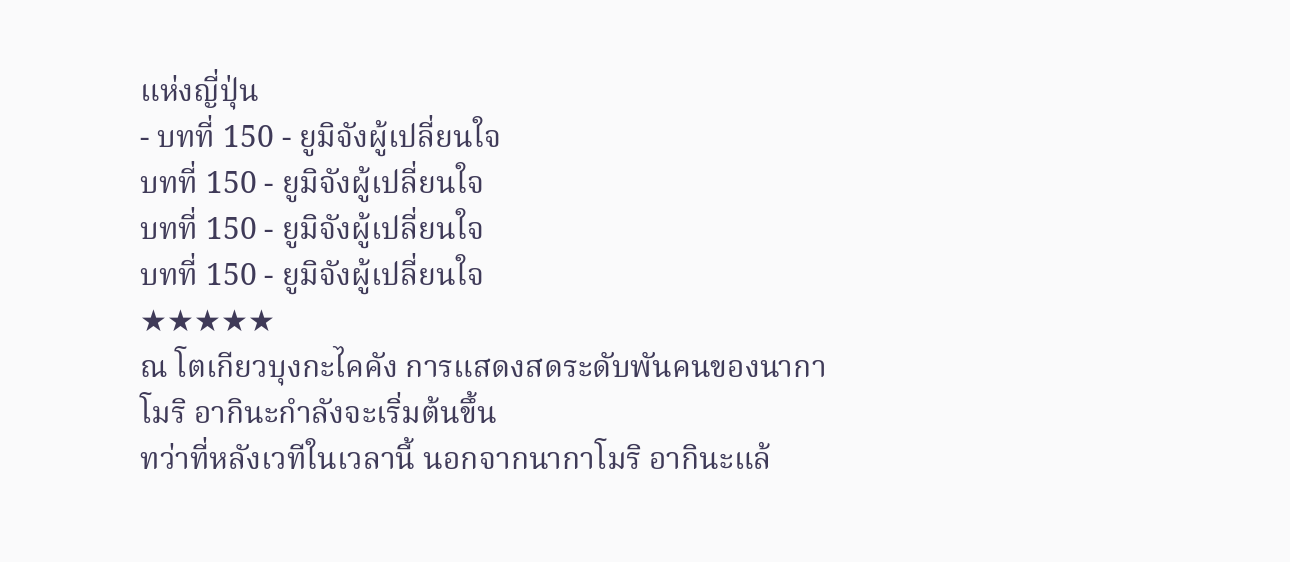แห่งญี่ปุ่น
- บทที่ 150 - ยูมิจังผู้เปลี่ยนใจ
บทที่ 150 - ยูมิจังผู้เปลี่ยนใจ
บทที่ 150 - ยูมิจังผู้เปลี่ยนใจ
บทที่ 150 - ยูมิจังผู้เปลี่ยนใจ
★★★★★
ณ โตเกียวบุงกะไคคัง การแสดงสดระดับพันคนของนากาโมริ อากินะกำลังจะเริ่มต้นขึ้น
ทว่าที่หลังเวทีในเวลานี้ นอกจากนากาโมริ อากินะแล้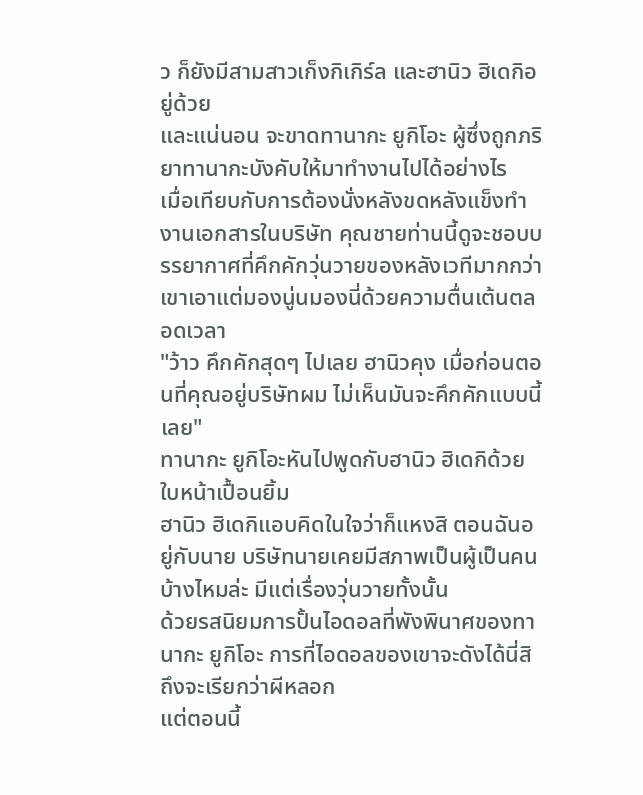ว ก็ยังมีสามสาวเก็งกิเกิร์ล และฮานิว ฮิเดกิอยู่ด้วย
และแน่นอน จะขาดทานากะ ยูกิโอะ ผู้ซึ่งถูกภริยาทานากะบังคับให้มาทำงานไปได้อย่างไร
เมื่อเทียบกับการต้องนั่งหลังขดหลังแข็งทำงานเอกสารในบริษัท คุณชายท่านนี้ดูจะชอบบรรยากาศที่คึกคักวุ่นวายของหลังเวทีมากกว่า เขาเอาแต่มองนู่นมองนี่ด้วยความตื่นเต้นตลอดเวลา
"ว้าว คึกคักสุดๆ ไปเลย ฮานิวคุง เมื่อก่อนตอนที่คุณอยู่บริษัทผม ไม่เห็นมันจะคึกคักแบบนี้เลย"
ทานากะ ยูกิโอะหันไปพูดกับฮานิว ฮิเดกิด้วยใบหน้าเปื้อนยิ้ม
ฮานิว ฮิเดกิแอบคิดในใจว่าก็แหงสิ ตอนฉันอยู่กับนาย บริษัทนายเคยมีสภาพเป็นผู้เป็นคนบ้างไหมล่ะ มีแต่เรื่องวุ่นวายทั้งนั้น
ด้วยรสนิยมการปั้นไอดอลที่พังพินาศของทานากะ ยูกิโอะ การที่ไอดอลของเขาจะดังได้นี่สิถึงจะเรียกว่าผีหลอก
แต่ตอนนี้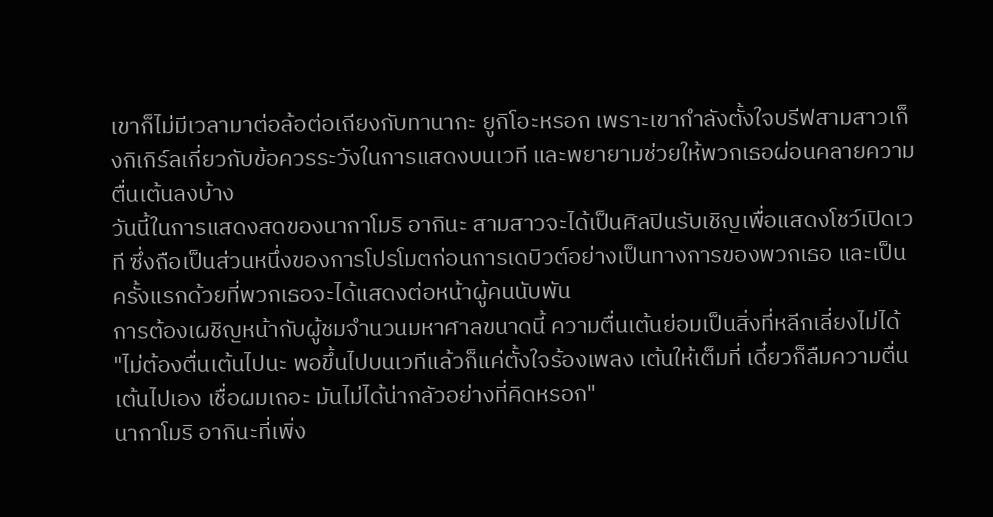เขาก็ไม่มีเวลามาต่อล้อต่อเถียงกับทานากะ ยูกิโอะหรอก เพราะเขากำลังตั้งใจบรีฟสามสาวเก็งกิเกิร์ลเกี่ยวกับข้อควรระวังในการแสดงบนเวที และพยายามช่วยให้พวกเธอผ่อนคลายความตื่นเต้นลงบ้าง
วันนี้ในการแสดงสดของนากาโมริ อากินะ สามสาวจะได้เป็นศิลปินรับเชิญเพื่อแสดงโชว์เปิดเวที ซึ่งถือเป็นส่วนหนึ่งของการโปรโมตก่อนการเดบิวต์อย่างเป็นทางการของพวกเธอ และเป็นครั้งแรกด้วยที่พวกเธอจะได้แสดงต่อหน้าผู้คนนับพัน
การต้องเผชิญหน้ากับผู้ชมจำนวนมหาศาลขนาดนี้ ความตื่นเต้นย่อมเป็นสิ่งที่หลีกเลี่ยงไม่ได้
"ไม่ต้องตื่นเต้นไปนะ พอขึ้นไปบนเวทีแล้วก็แค่ตั้งใจร้องเพลง เต้นให้เต็มที่ เดี๋ยวก็ลืมความตื่นเต้นไปเอง เชื่อผมเถอะ มันไม่ได้น่ากลัวอย่างที่คิดหรอก"
นากาโมริ อากินะที่เพิ่ง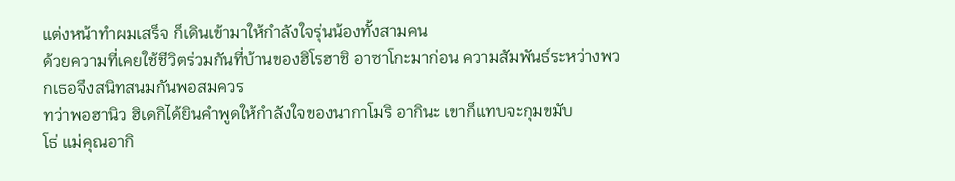แต่งหน้าทำผมเสร็จ ก็เดินเข้ามาให้กำลังใจรุ่นน้องทั้งสามคน
ด้วยความที่เคยใช้ชีวิตร่วมกันที่บ้านของฮิโรฮาชิ อาซาโกะมาก่อน ความสัมพันธ์ระหว่างพวกเธอจึงสนิทสนมกันพอสมควร
ทว่าพอฮานิว ฮิเดกิได้ยินคำพูดให้กำลังใจของนากาโมริ อากินะ เขาก็แทบจะกุมขมับ
โธ่ แม่คุณอากิ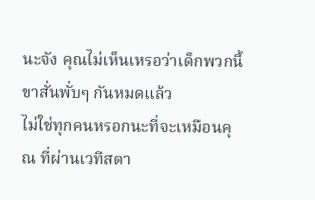นะจัง คุณไม่เห็นเหรอว่าเด็กพวกนี้ขาสั่นพั่บๆ กันหมดแล้ว
ไม่ใช่ทุกคนหรอกนะที่จะเหมือนคุณ ที่ผ่านเวทีสตา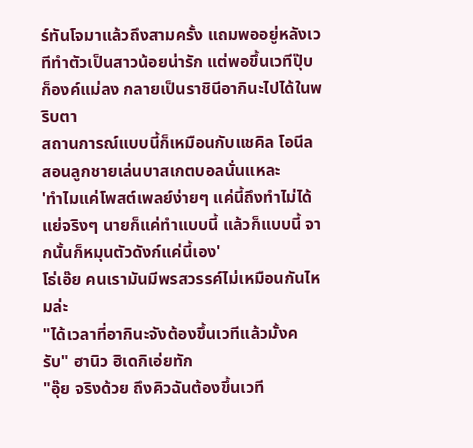ร์ทันโจมาแล้วถึงสามครั้ง แถมพออยู่หลังเวทีทำตัวเป็นสาวน้อยน่ารัก แต่พอขึ้นเวทีปุ๊บก็องค์แม่ลง กลายเป็นราชินีอากินะไปได้ในพริบตา
สถานการณ์แบบนี้ก็เหมือนกับแชคิล โอนีล สอนลูกชายเล่นบาสเกตบอลนั่นแหละ
'ทำไมแค่โพสต์เพลย์ง่ายๆ แค่นี้ถึงทำไม่ได้ แย่จริงๆ นายก็แค่ทำแบบนี้ แล้วก็แบบนี้ จากนั้นก็หมุนตัวดังก์แค่นี้เอง'
โธ่เอ๊ย คนเรามันมีพรสวรรค์ไม่เหมือนกันไหมล่ะ
"ได้เวลาที่อากินะจังต้องขึ้นเวทีแล้วมั้งครับ" ฮานิว ฮิเดกิเอ่ยทัก
"อุ๊ย จริงด้วย ถึงคิวฉันต้องขึ้นเวที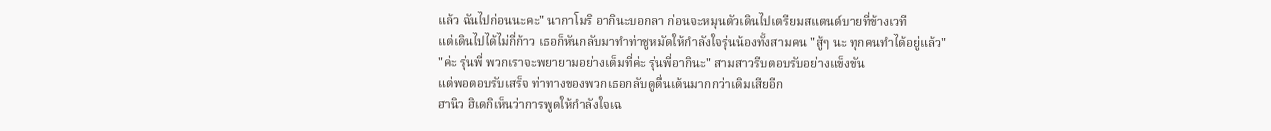แล้ว ฉันไปก่อนนะคะ" นากาโมริ อากินะบอกลา ก่อนจะหมุนตัวเดินไปเตรียมสแตนด์บายที่ข้างเวที
แต่เดินไปได้ไม่กี่ก้าว เธอก็หันกลับมาทำท่าชูหมัดให้กำลังใจรุ่นน้องทั้งสามคน "สู้ๆ นะ ทุกคนทำได้อยู่แล้ว"
"ค่ะ รุ่นพี่ พวกเราจะพยายามอย่างเต็มที่ค่ะ รุ่นพี่อากินะ" สามสาวรีบตอบรับอย่างแข็งขัน
แต่พอตอบรับเสร็จ ท่าทางของพวกเธอกลับดูตื่นเต้นมากกว่าเดิมเสียอีก
ฮานิว ฮิเดกิเห็นว่าการพูดให้กำลังใจเฉ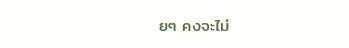ยๆ คงจะไม่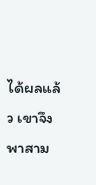ได้ผลแล้ว เขาจึงพาสาม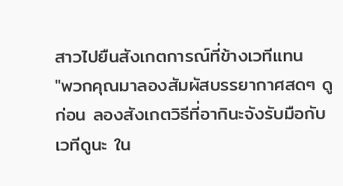สาวไปยืนสังเกตการณ์ที่ข้างเวทีแทน
"พวกคุณมาลองสัมผัสบรรยากาศสดๆ ดูก่อน ลองสังเกตวิธีที่อากินะจังรับมือกับเวทีดูนะ ใน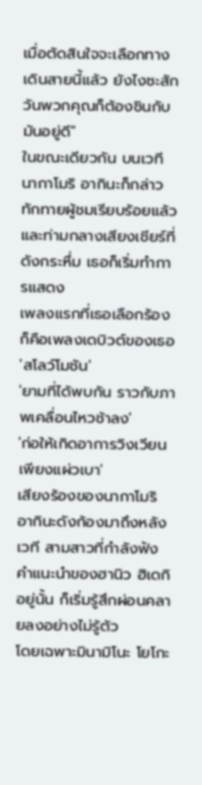เมื่อตัดสินใจจะเลือกทางเดินสายนี้แล้ว ยังไงซะสักวันพวกคุณก็ต้องชินกับมันอยู่ดี"
ในขณะเดียวกัน บนเวที นากาโมริ อากินะก็กล่าวทักทายผู้ชมเรียบร้อยแล้ว และท่ามกลางเสียงเชียร์ที่ดังกระหึ่ม เธอก็เริ่มทำการแสดง
เพลงแรกที่เธอเลือกร้องก็คือเพลงเดบิวต์ของเธอ 'สโลว์โมชัน'
'ยามที่ได้พบกัน ราวกับภาพเคลื่อนไหวช้าลง'
'ก่อให้เกิดอาการวิงเวียนเพียงแผ่วเบา'
เสียงร้องของนากาโมริ อากินะดังก้องมาถึงหลังเวที สามสาวที่กำลังฟังคำแนะนำของฮานิว ฮิเดกิอยู่นั้น ก็เริ่มรู้สึกผ่อนคลายลงอย่างไม่รู้ตัว
โดยเฉพาะมินามิโนะ โยโกะ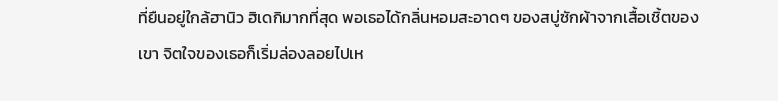ที่ยืนอยู่ใกล้ฮานิว ฮิเดกิมากที่สุด พอเธอได้กลิ่นหอมสะอาดๆ ของสบู่ซักผ้าจากเสื้อเชิ้ตของเขา จิตใจของเธอก็เริ่มล่องลอยไปเห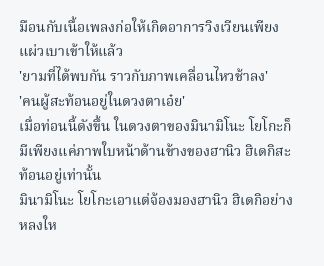มือนกับเนื้อเพลงก่อให้เกิดอาการวิงเวียนเพียงแผ่วเบาเข้าให้แล้ว
'ยามที่ได้พบกัน ราวกับภาพเคลื่อนไหวช้าลง'
'คนผู้สะท้อนอยู่ในดวงตาเอ๋ย'
เมื่อท่อนนี้ดังขึ้น ในดวงตาของมินามิโนะ โยโกะก็มีเพียงแค่ภาพใบหน้าด้านข้างของฮานิว ฮิเดกิสะท้อนอยู่เท่านั้น
มินามิโนะ โยโกะเอาแต่จ้องมองฮานิว ฮิเดกิอย่างหลงให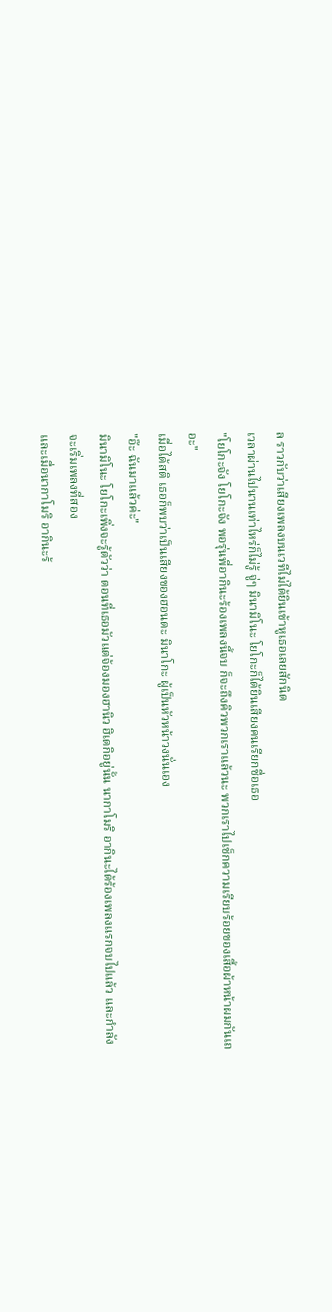ล ราวกับว่าเสียงเพลงบนเวทีไม่ได้ยินเข้าหูเธอเลยสักนิด
เวลาผ่านไปนานเท่าไหร่ก็ไม่รู้ จู่ๆ มินามิโนะ โยโกะก็ได้ยินเสียงคนเรียกชื่อเธอ
"โยโกะจัง โยโกะจัง พอรุ่นพี่อากินะร้องเพลงนี้จบ ก็จะถึงคิวพวกเราแล้วนะ พวกเราไปเช็กความเรียบร้อยของเสื้อผ้าหน้าผมกันเถอะ"
เมื่อได้สติ เธอก็พบว่าเป็นเสียงของฮอนดะ มินาโกะ ผู้เป็นหัวหน้าวงนั่นเอง
"อ๊ะ ฉันมาแล้วค่ะ"
มินามิโนะ โยโกะเพิ่งจะรู้ตัวว่า ตอนที่เธอมัวแต่จ้องมองฮานิว ฮิเดกิอยู่นั้น นากาโมริ อากินะได้ร้องเพลงแรกจบไปแล้ว และกำลังจะเริ่มเพลงที่สอง
และเมื่อนากาโมริ อากินะร้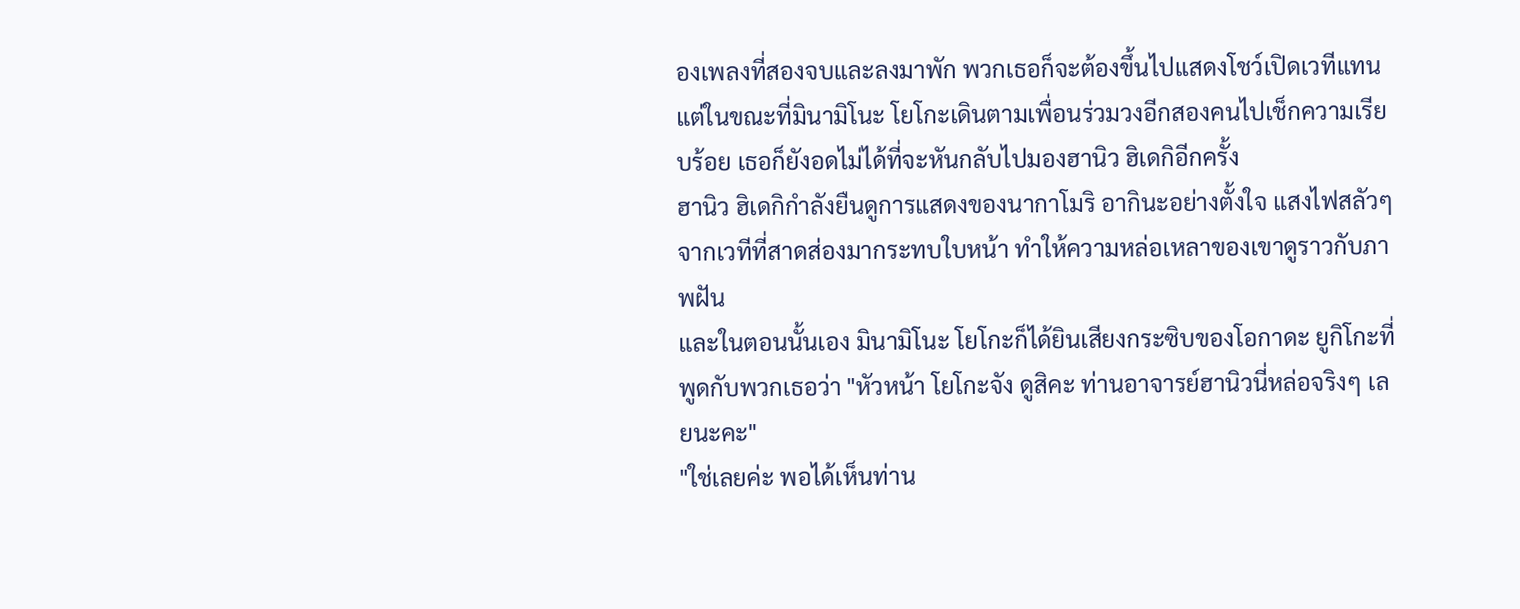องเพลงที่สองจบและลงมาพัก พวกเธอก็จะต้องขึ้นไปแสดงโชว์เปิดเวทีแทน
แต่ในขณะที่มินามิโนะ โยโกะเดินตามเพื่อนร่วมวงอีกสองคนไปเช็กความเรียบร้อย เธอก็ยังอดไม่ได้ที่จะหันกลับไปมองฮานิว ฮิเดกิอีกครั้ง
ฮานิว ฮิเดกิกำลังยืนดูการแสดงของนากาโมริ อากินะอย่างตั้งใจ แสงไฟสลัวๆ จากเวทีที่สาดส่องมากระทบใบหน้า ทำให้ความหล่อเหลาของเขาดูราวกับภาพฝัน
และในตอนนั้นเอง มินามิโนะ โยโกะก็ได้ยินเสียงกระซิบของโอกาดะ ยูกิโกะที่พูดกับพวกเธอว่า "หัวหน้า โยโกะจัง ดูสิคะ ท่านอาจารย์ฮานิวนี่หล่อจริงๆ เลยนะคะ"
"ใช่เลยค่ะ พอได้เห็นท่าน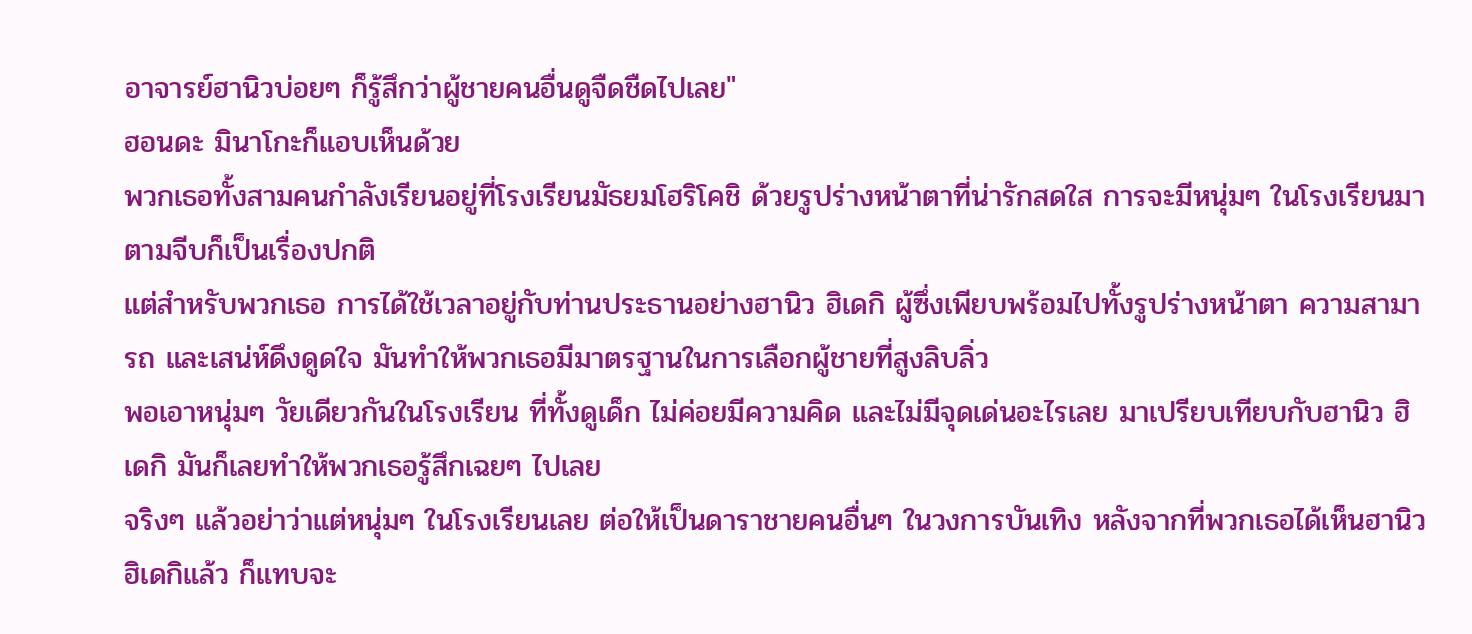อาจารย์ฮานิวบ่อยๆ ก็รู้สึกว่าผู้ชายคนอื่นดูจืดชืดไปเลย"
ฮอนดะ มินาโกะก็แอบเห็นด้วย
พวกเธอทั้งสามคนกำลังเรียนอยู่ที่โรงเรียนมัธยมโฮริโคชิ ด้วยรูปร่างหน้าตาที่น่ารักสดใส การจะมีหนุ่มๆ ในโรงเรียนมาตามจีบก็เป็นเรื่องปกติ
แต่สำหรับพวกเธอ การได้ใช้เวลาอยู่กับท่านประธานอย่างฮานิว ฮิเดกิ ผู้ซึ่งเพียบพร้อมไปทั้งรูปร่างหน้าตา ความสามารถ และเสน่ห์ดึงดูดใจ มันทำให้พวกเธอมีมาตรฐานในการเลือกผู้ชายที่สูงลิบลิ่ว
พอเอาหนุ่มๆ วัยเดียวกันในโรงเรียน ที่ทั้งดูเด็ก ไม่ค่อยมีความคิด และไม่มีจุดเด่นอะไรเลย มาเปรียบเทียบกับฮานิว ฮิเดกิ มันก็เลยทำให้พวกเธอรู้สึกเฉยๆ ไปเลย
จริงๆ แล้วอย่าว่าแต่หนุ่มๆ ในโรงเรียนเลย ต่อให้เป็นดาราชายคนอื่นๆ ในวงการบันเทิง หลังจากที่พวกเธอได้เห็นฮานิว ฮิเดกิแล้ว ก็แทบจะ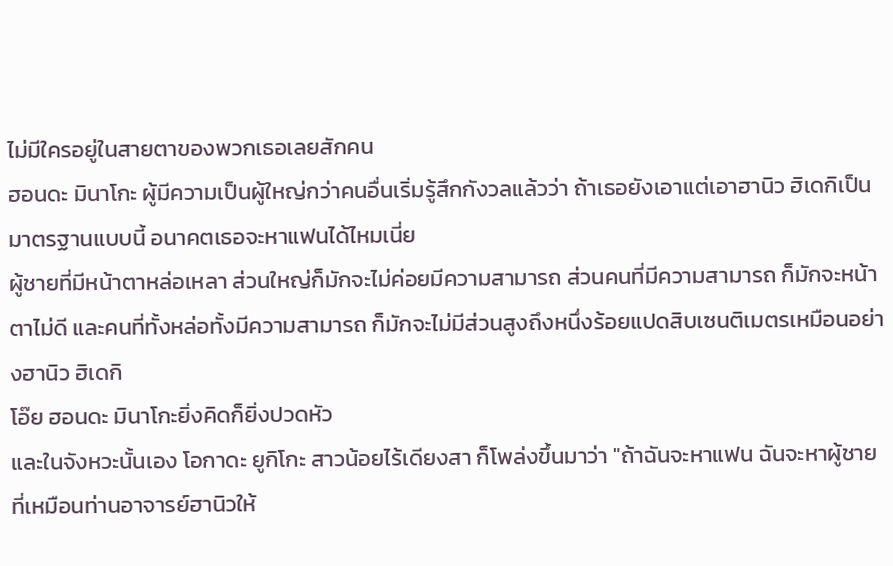ไม่มีใครอยู่ในสายตาของพวกเธอเลยสักคน
ฮอนดะ มินาโกะ ผู้มีความเป็นผู้ใหญ่กว่าคนอื่นเริ่มรู้สึกกังวลแล้วว่า ถ้าเธอยังเอาแต่เอาฮานิว ฮิเดกิเป็นมาตรฐานแบบนี้ อนาคตเธอจะหาแฟนได้ไหมเนี่ย
ผู้ชายที่มีหน้าตาหล่อเหลา ส่วนใหญ่ก็มักจะไม่ค่อยมีความสามารถ ส่วนคนที่มีความสามารถ ก็มักจะหน้าตาไม่ดี และคนที่ทั้งหล่อทั้งมีความสามารถ ก็มักจะไม่มีส่วนสูงถึงหนึ่งร้อยแปดสิบเซนติเมตรเหมือนอย่างฮานิว ฮิเดกิ
โอ๊ย ฮอนดะ มินาโกะยิ่งคิดก็ยิ่งปวดหัว
และในจังหวะนั้นเอง โอกาดะ ยูกิโกะ สาวน้อยไร้เดียงสา ก็โพล่งขึ้นมาว่า "ถ้าฉันจะหาแฟน ฉันจะหาผู้ชายที่เหมือนท่านอาจารย์ฮานิวให้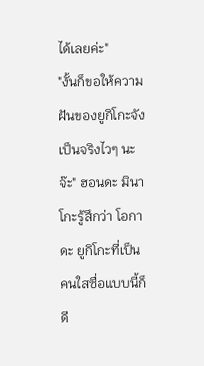ได้เลยค่ะ"
"งั้นก็ขอให้ความฝันของยูกิโกะจังเป็นจริงไวๆ นะจ๊ะ" ฮอนดะ มินาโกะรู้สึกว่า โอกาดะ ยูกิโกะที่เป็นคนใสซื่อแบบนี้ก็ดี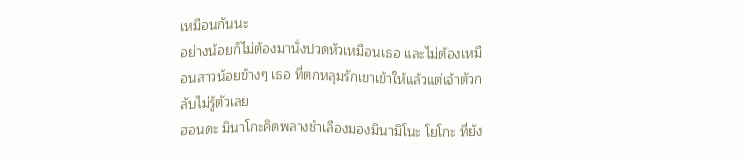เหมือนกันนะ
อย่างน้อยก็ไม่ต้องมานั่งปวดหัวเหมือนเธอ และไม่ต้องเหมือนสาวน้อยข้างๆ เธอ ที่ตกหลุมรักเขาเข้าให้แล้วแต่เจ้าตัวกลับไม่รู้ตัวเลย
ฮอนดะ มินาโกะคิดพลางชำเลืองมองมินามิโนะ โยโกะ ที่ยัง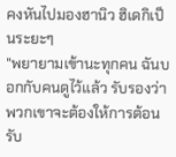คงหันไปมองฮานิว ฮิเดกิเป็นระยะๆ
"พยายามเข้านะทุกคน ฉันบอกกับคนดูไว้แล้ว รับรองว่าพวกเขาจะต้องให้การต้อนรับ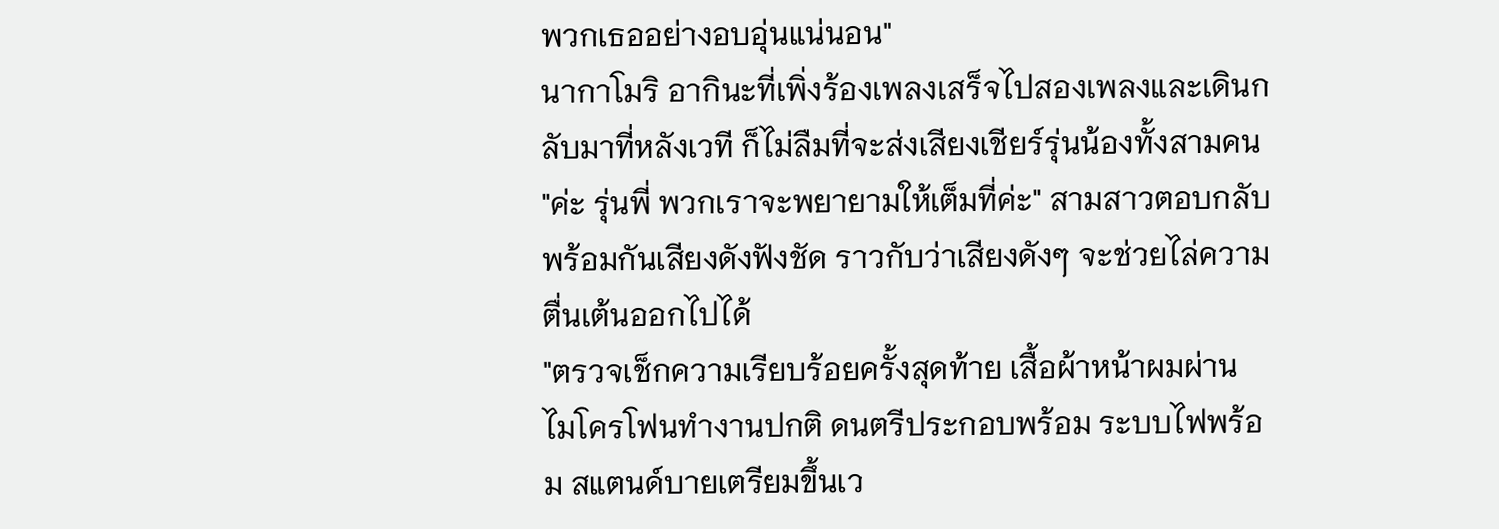พวกเธออย่างอบอุ่นแน่นอน"
นากาโมริ อากินะที่เพิ่งร้องเพลงเสร็จไปสองเพลงและเดินกลับมาที่หลังเวที ก็ไม่ลืมที่จะส่งเสียงเชียร์รุ่นน้องทั้งสามคน
"ค่ะ รุ่นพี่ พวกเราจะพยายามให้เต็มที่ค่ะ" สามสาวตอบกลับพร้อมกันเสียงดังฟังชัด ราวกับว่าเสียงดังๆ จะช่วยไล่ความตื่นเต้นออกไปได้
"ตรวจเช็กความเรียบร้อยครั้งสุดท้าย เสื้อผ้าหน้าผมผ่าน ไมโครโฟนทำงานปกติ ดนตรีประกอบพร้อม ระบบไฟพร้อม สแตนด์บายเตรียมขึ้นเว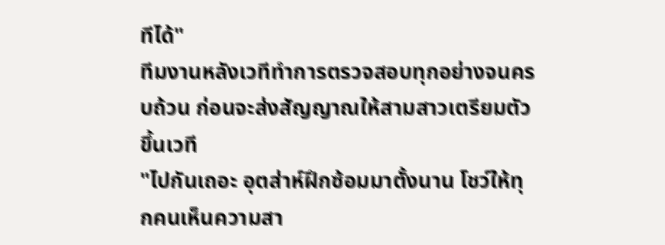ทีได้"
ทีมงานหลังเวทีทำการตรวจสอบทุกอย่างจนครบถ้วน ก่อนจะส่งสัญญาณให้สามสาวเตรียมตัวขึ้นเวที
"ไปกันเถอะ อุตส่าห์ฝึกซ้อมมาตั้งนาน โชว์ให้ทุกคนเห็นความสา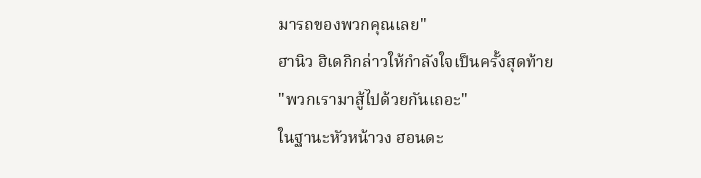มารถของพวกคุณเลย"
ฮานิว ฮิเดกิกล่าวให้กำลังใจเป็นครั้งสุดท้าย
"พวกเรามาสู้ไปด้วยกันเถอะ"
ในฐานะหัวหน้าวง ฮอนดะ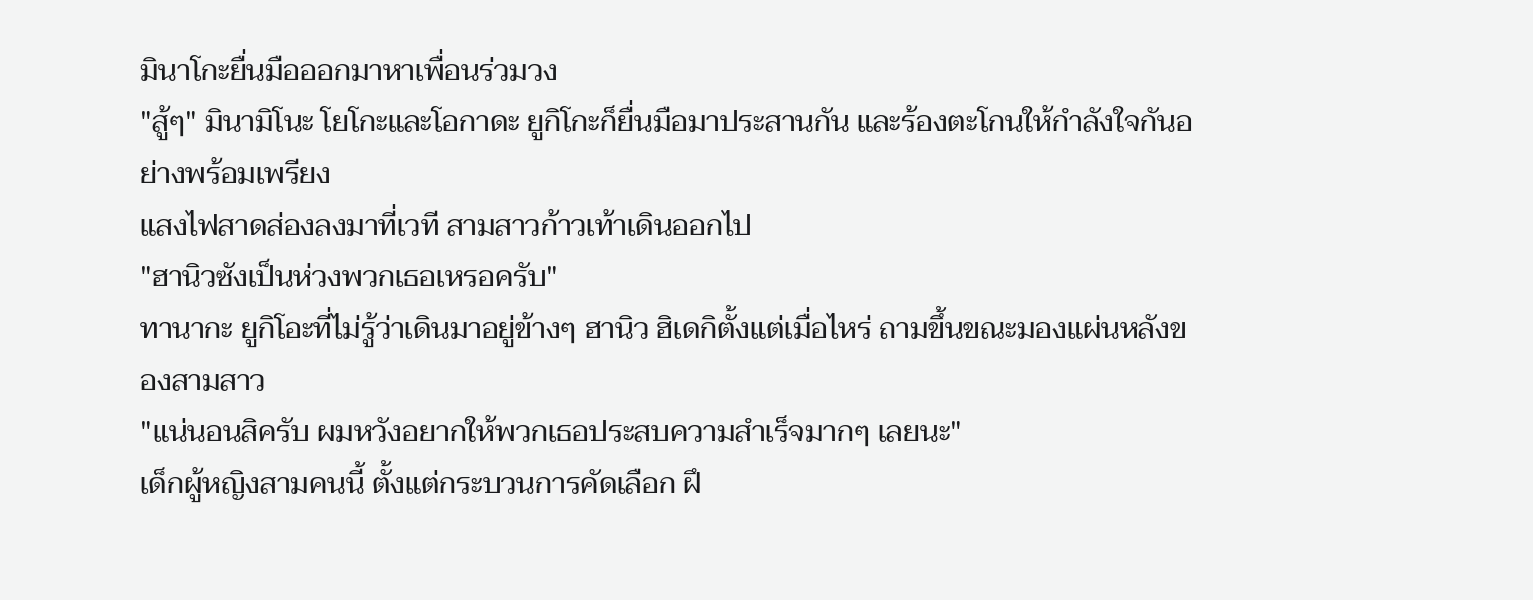มินาโกะยื่นมือออกมาหาเพื่อนร่วมวง
"สู้ๆ" มินามิโนะ โยโกะและโอกาดะ ยูกิโกะก็ยื่นมือมาประสานกัน และร้องตะโกนให้กำลังใจกันอย่างพร้อมเพรียง
แสงไฟสาดส่องลงมาที่เวที สามสาวก้าวเท้าเดินออกไป
"ฮานิวซังเป็นห่วงพวกเธอเหรอครับ"
ทานากะ ยูกิโอะที่ไม่รู้ว่าเดินมาอยู่ข้างๆ ฮานิว ฮิเดกิตั้งแต่เมื่อไหร่ ถามขึ้นขณะมองแผ่นหลังของสามสาว
"แน่นอนสิครับ ผมหวังอยากให้พวกเธอประสบความสำเร็จมากๆ เลยนะ"
เด็กผู้หญิงสามคนนี้ ตั้งแต่กระบวนการคัดเลือก ฝึ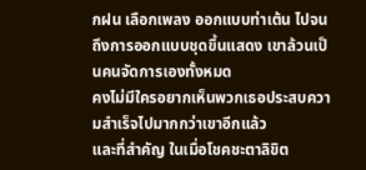กฝน เลือกเพลง ออกแบบท่าเต้น ไปจนถึงการออกแบบชุดขึ้นแสดง เขาล้วนเป็นคนจัดการเองทั้งหมด
คงไม่มีใครอยากเห็นพวกเธอประสบความสำเร็จไปมากกว่าเขาอีกแล้ว
และที่สำคัญ ในเมื่อโชคชะตาลิขิต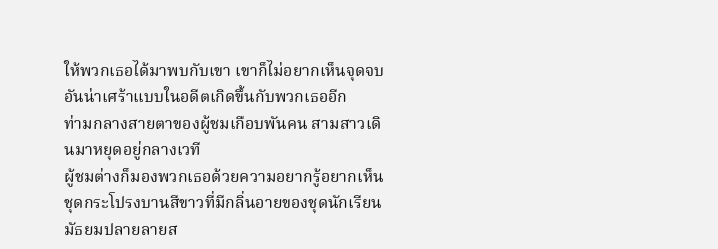ให้พวกเธอได้มาพบกับเขา เขาก็ไม่อยากเห็นจุดจบอันน่าเศร้าแบบในอดีตเกิดขึ้นกับพวกเธออีก
ท่ามกลางสายตาของผู้ชมเกือบพันคน สามสาวเดินมาหยุดอยู่กลางเวที
ผู้ชมต่างก็มองพวกเธอด้วยความอยากรู้อยากเห็น ชุดกระโปรงบานสีขาวที่มีกลิ่นอายของชุดนักเรียนมัธยมปลายลายส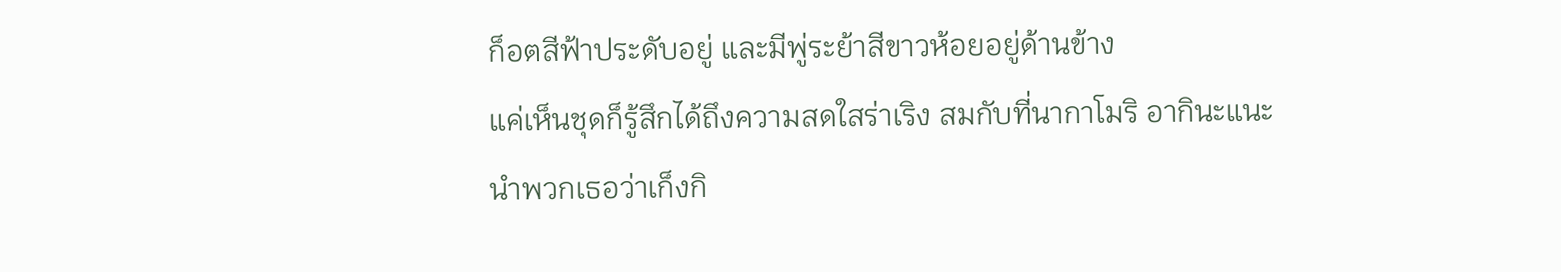ก็อตสีฟ้าประดับอยู่ และมีพู่ระย้าสีขาวห้อยอยู่ด้านข้าง
แค่เห็นชุดก็รู้สึกได้ถึงความสดใสร่าเริง สมกับที่นากาโมริ อากินะแนะนำพวกเธอว่าเก็งกิ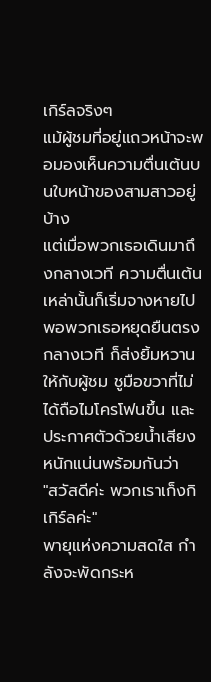เกิร์ลจริงๆ
แม้ผู้ชมที่อยู่แถวหน้าจะพอมองเห็นความตื่นเต้นบนใบหน้าของสามสาวอยู่บ้าง
แต่เมื่อพวกเธอเดินมาถึงกลางเวที ความตื่นเต้นเหล่านั้นก็เริ่มจางหายไป
พอพวกเธอหยุดยืนตรงกลางเวที ก็ส่งยิ้มหวานให้กับผู้ชม ชูมือขวาที่ไม่ได้ถือไมโครโฟนขึ้น และประกาศตัวด้วยน้ำเสียงหนักแน่นพร้อมกันว่า
"สวัสดีค่ะ พวกเราเก็งกิเกิร์ลค่ะ"
พายุแห่งความสดใส กำลังจะพัดกระห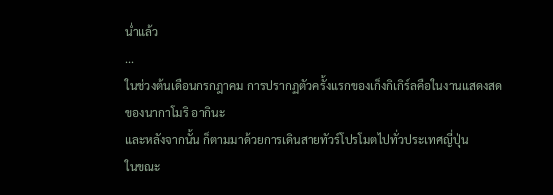น่ำแล้ว
...
ในช่วงต้นเดือนกรกฎาคม การปรากฏตัวครั้งแรกของเก็งกิเกิร์ลคือในงานแสดงสดของนากาโมริ อากินะ
และหลังจากนั้น ก็ตามมาด้วยการเดินสายทัวร์โปรโมตไปทั่วประเทศญี่ปุ่น
ในขณะ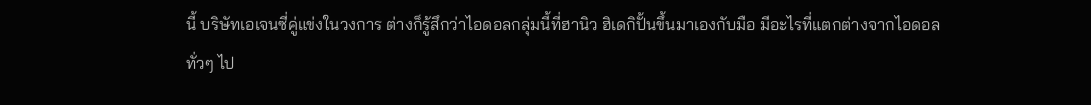นี้ บริษัทเอเจนซี่คู่แข่งในวงการ ต่างก็รู้สึกว่าไอดอลกลุ่มนี้ที่ฮานิว ฮิเดกิปั้นขึ้นมาเองกับมือ มีอะไรที่แตกต่างจากไอดอลทั่วๆ ไป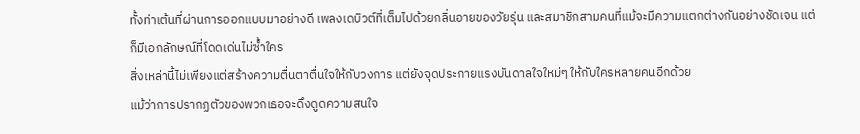ทั้งท่าเต้นที่ผ่านการออกแบบมาอย่างดี เพลงเดบิวต์ที่เต็มไปด้วยกลิ่นอายของวัยรุ่น และสมาชิกสามคนที่แม้จะมีความแตกต่างกันอย่างชัดเจน แต่ก็มีเอกลักษณ์ที่โดดเด่นไม่ซ้ำใคร
สิ่งเหล่านี้ไม่เพียงแต่สร้างความตื่นตาตื่นใจให้กับวงการ แต่ยังจุดประกายแรงบันดาลใจใหม่ๆ ให้กับใครหลายคนอีกด้วย
แม้ว่าการปรากฏตัวของพวกเธอจะดึงดูดความสนใจ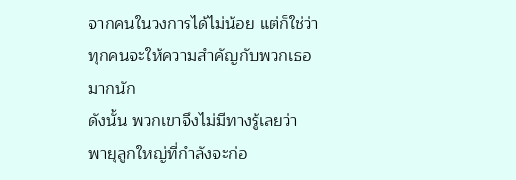จากคนในวงการได้ไม่น้อย แต่ก็ใช่ว่าทุกคนจะให้ความสำคัญกับพวกเธอมากนัก
ดังนั้น พวกเขาจึงไม่มีทางรู้เลยว่า พายุลูกใหญ่ที่กำลังจะก่อ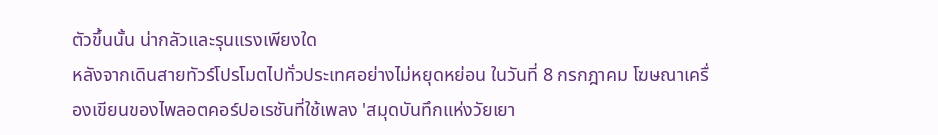ตัวขึ้นนั้น น่ากลัวและรุนแรงเพียงใด
หลังจากเดินสายทัวร์โปรโมตไปทั่วประเทศอย่างไม่หยุดหย่อน ในวันที่ 8 กรกฎาคม โฆษณาเครื่องเขียนของไพลอตคอร์ปอเรชันที่ใช้เพลง 'สมุดบันทึกแห่งวัยเยา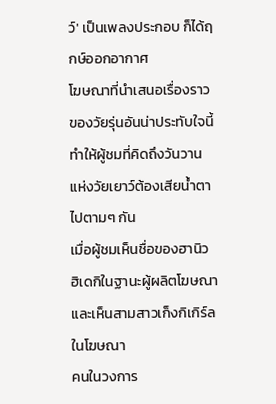ว์' เป็นเพลงประกอบ ก็ได้ฤกษ์ออกอากาศ
โฆษณาที่นำเสนอเรื่องราวของวัยรุ่นอันน่าประทับใจนี้ ทำให้ผู้ชมที่คิดถึงวันวานแห่งวัยเยาว์ต้องเสียน้ำตาไปตามๆ กัน
เมื่อผู้ชมเห็นชื่อของฮานิว ฮิเดกิในฐานะผู้ผลิตโฆษณา และเห็นสามสาวเก็งกิเกิร์ลในโฆษณา
คนในวงการ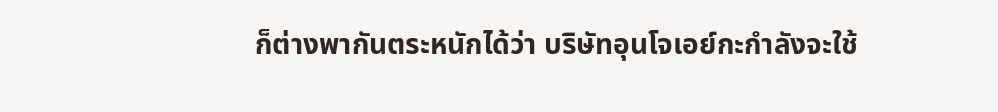ก็ต่างพากันตระหนักได้ว่า บริษัทอุนโจเอย์กะกำลังจะใช้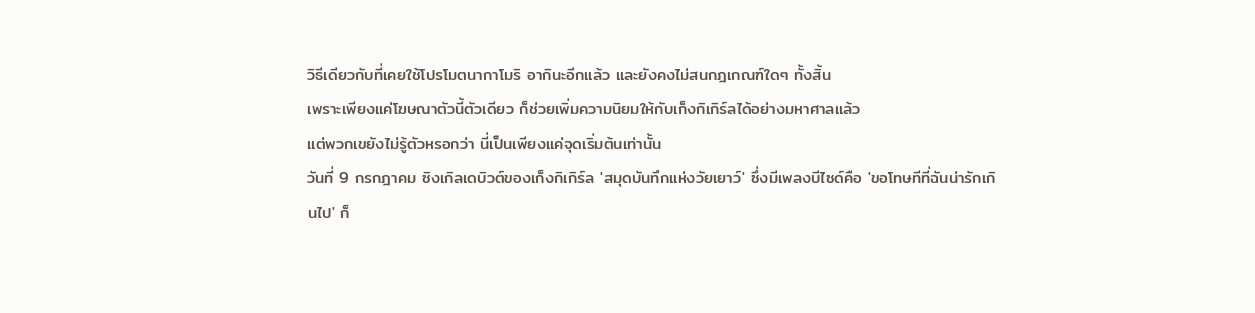วิธีเดียวกับที่เคยใช้โปรโมตนากาโมริ อากินะอีกแล้ว และยังคงไม่สนกฎเกณฑ์ใดๆ ทั้งสิ้น
เพราะเพียงแค่โฆษณาตัวนี้ตัวเดียว ก็ช่วยเพิ่มความนิยมให้กับเก็งกิเกิร์ลได้อย่างมหาศาลแล้ว
แต่พวกเขยังไม่รู้ตัวหรอกว่า นี่เป็นเพียงแค่จุดเริ่มต้นเท่านั้น
วันที่ 9 กรกฎาคม ซิงเกิลเดบิวต์ของเก็งกิเกิร์ล 'สมุดบันทึกแห่งวัยเยาว์' ซึ่งมีเพลงบีไซด์คือ 'ขอโทษทีที่ฉันน่ารักเกินไป' ก็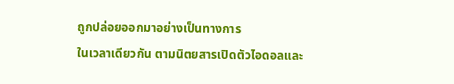ถูกปล่อยออกมาอย่างเป็นทางการ
ในเวลาเดียวกัน ตามนิตยสารเปิดตัวไอดอลและ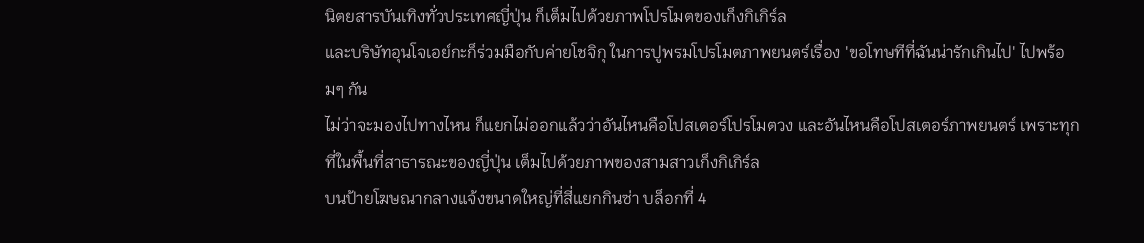นิตยสารบันเทิงทั่วประเทศญี่ปุ่น ก็เต็มไปด้วยภาพโปรโมตของเก็งกิเกิร์ล
และบริษัทอุนโจเอย์กะก็ร่วมมือกับค่ายโชจิกุ ในการปูพรมโปรโมตภาพยนตร์เรื่อง 'ขอโทษทีที่ฉันน่ารักเกินไป' ไปพร้อมๆ กัน
ไม่ว่าจะมองไปทางไหน ก็แยกไม่ออกแล้วว่าอันไหนคือโปสเตอร์โปรโมตวง และอันไหนคือโปสเตอร์ภาพยนตร์ เพราะทุกที่ในพื้นที่สาธารณะของญี่ปุ่น เต็มไปด้วยภาพของสามสาวเก็งกิเกิร์ล
บนป้ายโฆษณากลางแจ้งขนาดใหญ่ที่สี่แยกกินซ่า บล็อกที่ 4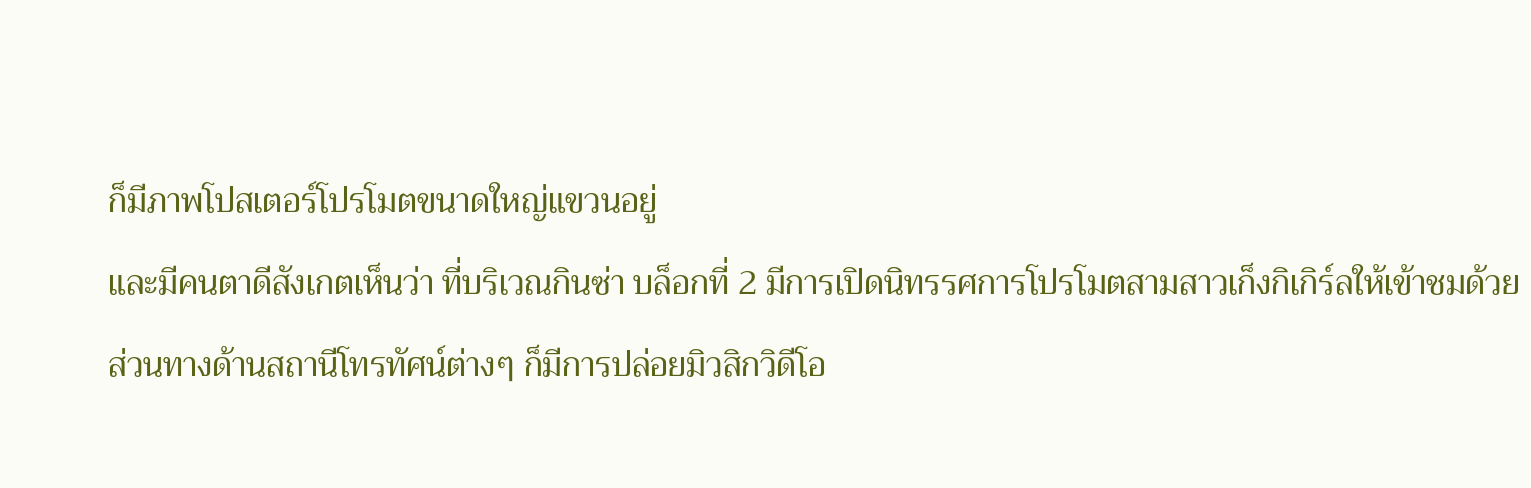ก็มีภาพโปสเตอร์โปรโมตขนาดใหญ่แขวนอยู่
และมีคนตาดีสังเกตเห็นว่า ที่บริเวณกินซ่า บล็อกที่ 2 มีการเปิดนิทรรศการโปรโมตสามสาวเก็งกิเกิร์ลให้เข้าชมด้วย
ส่วนทางด้านสถานีโทรทัศน์ต่างๆ ก็มีการปล่อยมิวสิกวิดีโอ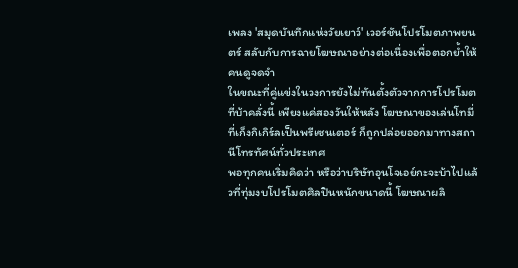เพลง 'สมุดบันทึกแห่งวัยเยาว์' เวอร์ชันโปรโมตภาพยนตร์ สลับกับการฉายโฆษณาอย่างต่อเนื่องเพื่อตอกย้ำให้คนดูจดจำ
ในขณะที่คู่แข่งในวงการยังไม่ทันตั้งตัวจากการโปรโมตที่บ้าคลั่งนี้ เพียงแค่สองวันให้หลัง โฆษณาของเล่นโทมี่ที่เก็งกิเกิร์ลเป็นพรีเซนเตอร์ ก็ถูกปล่อยออกมาทางสถานีโทรทัศน์ทั่วประเทศ
พอทุกคนเริ่มคิดว่า หรือว่าบริษัทอุนโจเอย์กะจะบ้าไปแล้วที่ทุ่มงบโปรโมตศิลปินหนักขนาดนี้ โฆษณาผลิ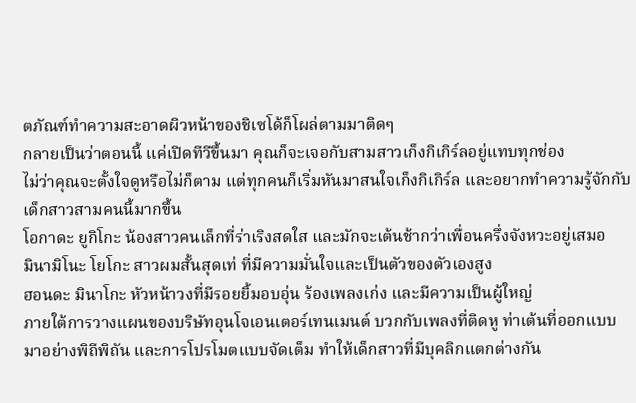ตภัณฑ์ทำความสะอาดผิวหน้าของชิเซโด้ก็โผล่ตามมาติดๆ
กลายเป็นว่าตอนนี้ แค่เปิดทีวีขึ้นมา คุณก็จะเจอกับสามสาวเก็งกิเกิร์ลอยู่แทบทุกช่อง
ไม่ว่าคุณจะตั้งใจดูหรือไม่ก็ตาม แต่ทุกคนก็เริ่มหันมาสนใจเก็งกิเกิร์ล และอยากทำความรู้จักกับเด็กสาวสามคนนี้มากขึ้น
โอกาดะ ยูกิโกะ น้องสาวคนเล็กที่ร่าเริงสดใส และมักจะเต้นช้ากว่าเพื่อนครึ่งจังหวะอยู่เสมอ
มินามิโนะ โยโกะ สาวผมสั้นสุดเท่ ที่มีความมั่นใจและเป็นตัวของตัวเองสูง
ฮอนดะ มินาโกะ หัวหน้าวงที่มีรอยยิ้มอบอุ่น ร้องเพลงเก่ง และมีความเป็นผู้ใหญ่
ภายใต้การวางแผนของบริษัทอุนโจเอนเตอร์เทนเมนต์ บวกกับเพลงที่ติดหู ท่าเต้นที่ออกแบบมาอย่างพิถีพิถัน และการโปรโมตแบบจัดเต็ม ทำให้เด็กสาวที่มีบุคลิกแตกต่างกัน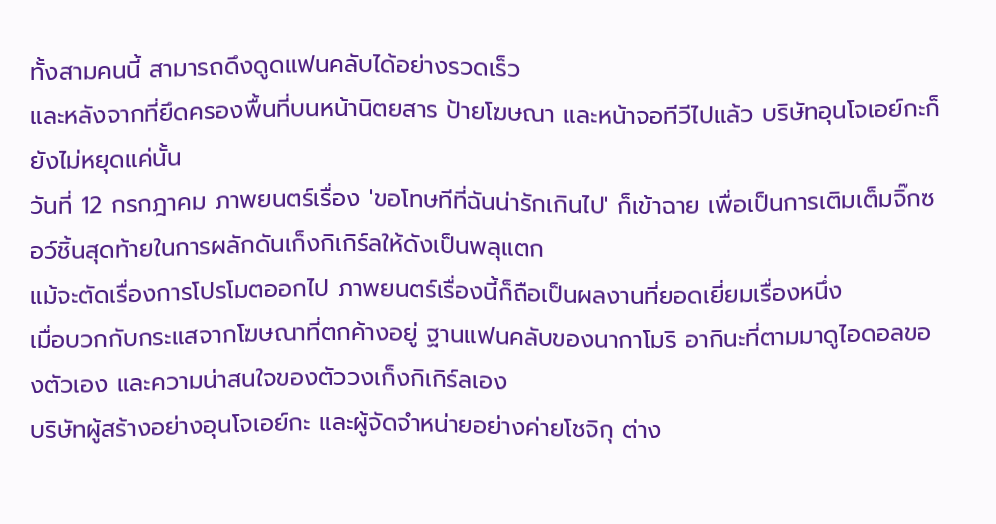ทั้งสามคนนี้ สามารถดึงดูดแฟนคลับได้อย่างรวดเร็ว
และหลังจากที่ยึดครองพื้นที่บนหน้านิตยสาร ป้ายโฆษณา และหน้าจอทีวีไปแล้ว บริษัทอุนโจเอย์กะก็ยังไม่หยุดแค่นั้น
วันที่ 12 กรกฎาคม ภาพยนตร์เรื่อง 'ขอโทษทีที่ฉันน่ารักเกินไป' ก็เข้าฉาย เพื่อเป็นการเติมเต็มจิ๊กซอว์ชิ้นสุดท้ายในการผลักดันเก็งกิเกิร์ลให้ดังเป็นพลุแตก
แม้จะตัดเรื่องการโปรโมตออกไป ภาพยนตร์เรื่องนี้ก็ถือเป็นผลงานที่ยอดเยี่ยมเรื่องหนึ่ง
เมื่อบวกกับกระแสจากโฆษณาที่ตกค้างอยู่ ฐานแฟนคลับของนากาโมริ อากินะที่ตามมาดูไอดอลของตัวเอง และความน่าสนใจของตัววงเก็งกิเกิร์ลเอง
บริษัทผู้สร้างอย่างอุนโจเอย์กะ และผู้จัดจำหน่ายอย่างค่ายโชจิกุ ต่าง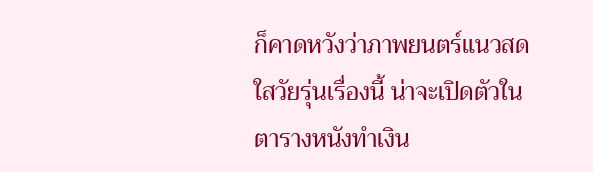ก็คาดหวังว่าภาพยนตร์แนวสดใสวัยรุ่นเรื่องนี้ น่าจะเปิดตัวในตารางหนังทำเงิน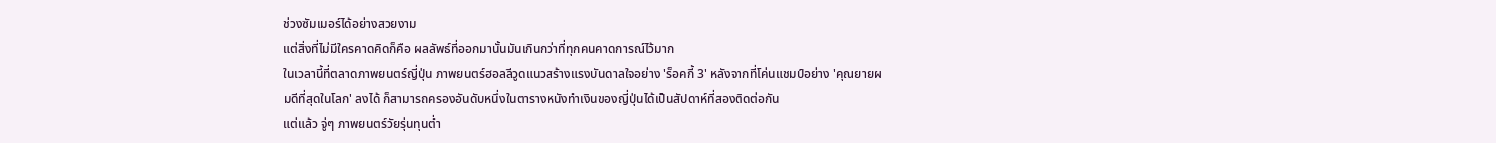ช่วงซัมเมอร์ได้อย่างสวยงาม
แต่สิ่งที่ไม่มีใครคาดคิดก็คือ ผลลัพธ์ที่ออกมานั้นมันเกินกว่าที่ทุกคนคาดการณ์ไว้มาก
ในเวลานี้ที่ตลาดภาพยนตร์ญี่ปุ่น ภาพยนตร์ฮอลลีวูดแนวสร้างแรงบันดาลใจอย่าง 'ร็อคกี้ 3' หลังจากที่โค่นแชมป์อย่าง 'คุณยายผมดีที่สุดในโลก' ลงได้ ก็สามารถครองอันดับหนึ่งในตารางหนังทำเงินของญี่ปุ่นได้เป็นสัปดาห์ที่สองติดต่อกัน
แต่แล้ว จู่ๆ ภาพยนตร์วัยรุ่นทุนต่ำ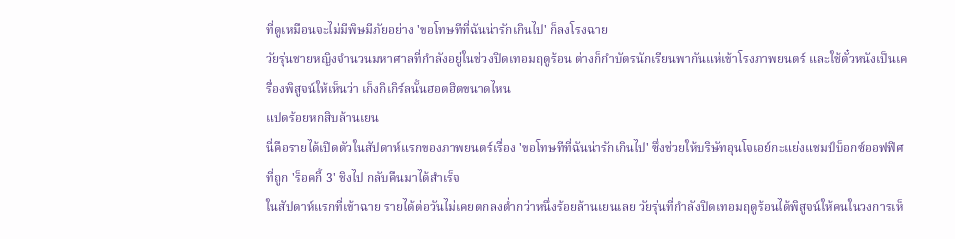ที่ดูเหมือนจะไม่มีพิษมีภัยอย่าง 'ขอโทษทีที่ฉันน่ารักเกินไป' ก็ลงโรงฉาย
วัยรุ่นชายหญิงจำนวนมหาศาลที่กำลังอยู่ในช่วงปิดเทอมฤดูร้อน ต่างก็กำบัตรนักเรียนพากันแห่เข้าโรงภาพยนตร์ และใช้ตั๋วหนังเป็นเครื่องพิสูจน์ให้เห็นว่า เก็งกิเกิร์ลนั้นฮอตฮิตขนาดไหน
แปดร้อยหกสิบล้านเยน
นี่คือรายได้เปิดตัวในสัปดาห์แรกของภาพยนตร์เรื่อง 'ขอโทษทีที่ฉันน่ารักเกินไป' ซึ่งช่วยให้บริษัทอุนโจเอย์กะแย่งแชมป์บ็อกซ์ออฟฟิศที่ถูก 'ร็อคกี้ 3' ชิงไป กลับคืนมาได้สำเร็จ
ในสัปดาห์แรกที่เข้าฉาย รายได้ต่อวันไม่เคยตกลงต่ำกว่าหนึ่งร้อยล้านเยนเลย วัยรุ่นที่กำลังปิดเทอมฤดูร้อนได้พิสูจน์ให้คนในวงการเห็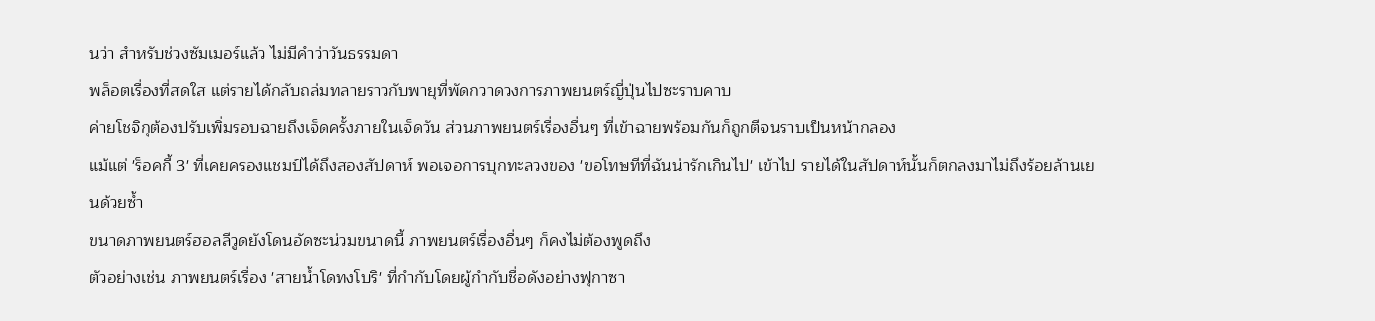นว่า สำหรับช่วงซัมเมอร์แล้ว ไม่มีคำว่าวันธรรมดา
พล็อตเรื่องที่สดใส แต่รายได้กลับถล่มทลายราวกับพายุที่พัดกวาดวงการภาพยนตร์ญี่ปุ่นไปซะราบคาบ
ค่ายโชจิกุต้องปรับเพิ่มรอบฉายถึงเจ็ดครั้งภายในเจ็ดวัน ส่วนภาพยนตร์เรื่องอื่นๆ ที่เข้าฉายพร้อมกันก็ถูกตีจนราบเป็นหน้ากลอง
แม้แต่ 'ร็อคกี้ 3' ที่เคยครองแชมป์ได้ถึงสองสัปดาห์ พอเจอการบุกทะลวงของ 'ขอโทษทีที่ฉันน่ารักเกินไป' เข้าไป รายได้ในสัปดาห์นั้นก็ตกลงมาไม่ถึงร้อยล้านเยนด้วยซ้ำ
ขนาดภาพยนตร์ฮอลลีวูดยังโดนอัดซะน่วมขนาดนี้ ภาพยนตร์เรื่องอื่นๆ ก็คงไม่ต้องพูดถึง
ตัวอย่างเช่น ภาพยนตร์เรื่อง 'สายน้ำโดทงโบริ' ที่กำกับโดยผู้กำกับชื่อดังอย่างฟุกาซา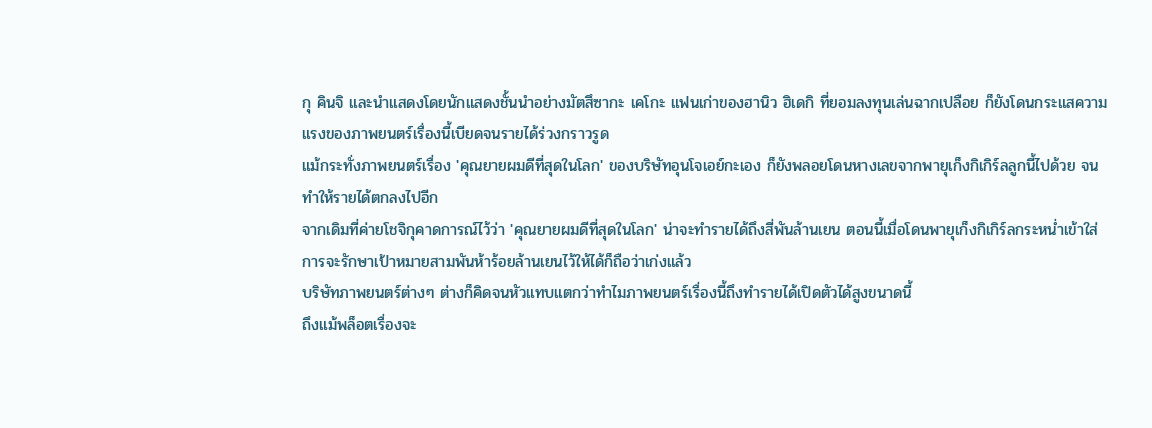กุ คินจิ และนำแสดงโดยนักแสดงชั้นนำอย่างมัตสึซากะ เคโกะ แฟนเก่าของฮานิว ฮิเดกิ ที่ยอมลงทุนเล่นฉากเปลือย ก็ยังโดนกระแสความแรงของภาพยนตร์เรื่องนี้เบียดจนรายได้ร่วงกราวรูด
แม้กระทั่งภาพยนตร์เรื่อง 'คุณยายผมดีที่สุดในโลก' ของบริษัทอุนโจเอย์กะเอง ก็ยังพลอยโดนหางเลขจากพายุเก็งกิเกิร์ลลูกนี้ไปด้วย จนทำให้รายได้ตกลงไปอีก
จากเดิมที่ค่ายโชจิกุคาดการณ์ไว้ว่า 'คุณยายผมดีที่สุดในโลก' น่าจะทำรายได้ถึงสี่พันล้านเยน ตอนนี้เมื่อโดนพายุเก็งกิเกิร์ลกระหน่ำเข้าใส่ การจะรักษาเป้าหมายสามพันห้าร้อยล้านเยนไว้ให้ได้ก็ถือว่าเก่งแล้ว
บริษัทภาพยนตร์ต่างๆ ต่างก็คิดจนหัวแทบแตกว่าทำไมภาพยนตร์เรื่องนี้ถึงทำรายได้เปิดตัวได้สูงขนาดนี้
ถึงแม้พล็อตเรื่องจะ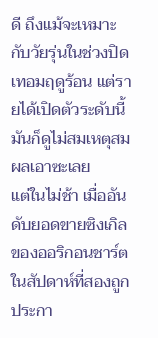ดี ถึงแม้จะเหมาะกับวัยรุ่นในช่วงปิดเทอมฤดูร้อน แต่รายได้เปิดตัวระดับนี้มันก็ดูไม่สมเหตุสมผลเอาซะเลย
แต่ในไม่ช้า เมื่ออันดับยอดขายซิงเกิลของออริกอนชาร์ตในสัปดาห์ที่สองถูกประกา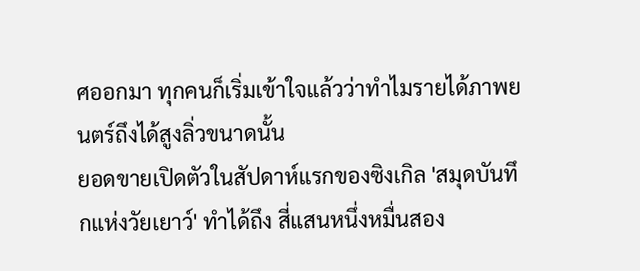ศออกมา ทุกคนก็เริ่มเข้าใจแล้วว่าทำไมรายได้ภาพยนตร์ถึงได้สูงลิ่วขนาดนั้น
ยอดขายเปิดตัวในสัปดาห์แรกของซิงเกิล 'สมุดบันทึกแห่งวัยเยาว์' ทำได้ถึง สี่แสนหนึ่งหมื่นสอง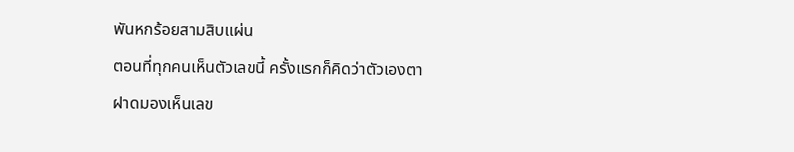พันหกร้อยสามสิบแผ่น
ตอนที่ทุกคนเห็นตัวเลขนี้ ครั้งแรกก็คิดว่าตัวเองตาฝาดมองเห็นเลข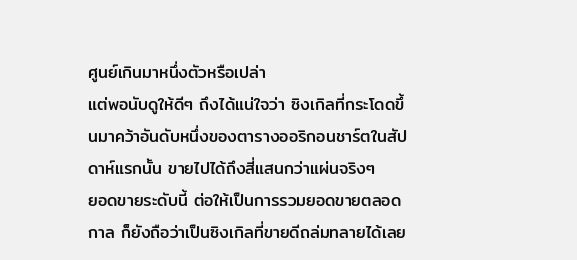ศูนย์เกินมาหนึ่งตัวหรือเปล่า
แต่พอนับดูให้ดีๆ ถึงได้แน่ใจว่า ซิงเกิลที่กระโดดขึ้นมาคว้าอันดับหนึ่งของตารางออริกอนชาร์ตในสัปดาห์แรกนั้น ขายไปได้ถึงสี่แสนกว่าแผ่นจริงๆ
ยอดขายระดับนี้ ต่อให้เป็นการรวมยอดขายตลอดกาล ก็ยังถือว่าเป็นซิงเกิลที่ขายดีถล่มทลายได้เลย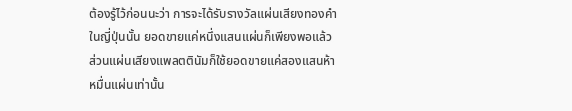ต้องรู้ไว้ก่อนนะว่า การจะได้รับรางวัลแผ่นเสียงทองคำในญี่ปุ่นนั้น ยอดขายแค่หนึ่งแสนแผ่นก็เพียงพอแล้ว ส่วนแผ่นเสียงแพลตตินัมก็ใช้ยอดขายแค่สองแสนห้าหมื่นแผ่นเท่านั้น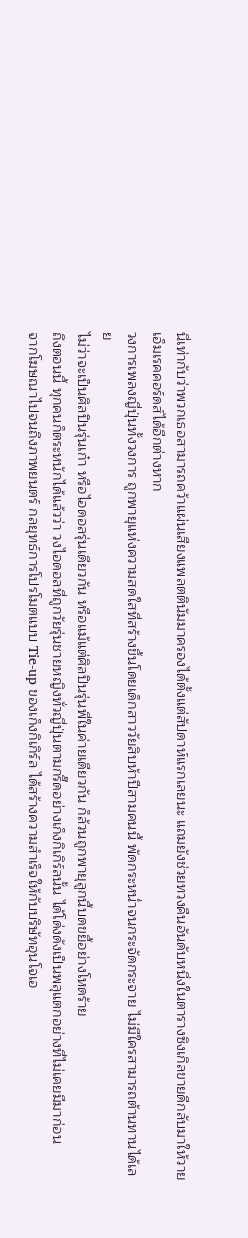นี่เท่ากับว่าพวกเธอสามารถคว้าแผ่นเสียงแพลตตินัมมาครองได้ตั้งแต่สัปดาห์แรกเลยนะ แถมยังช่วยทวงคืนอันดับหนึ่งในตารางซิงเกิลขายดีกลับมาให้วายเอ็มเรคคอร์ดส์ได้อีกต่างหาก
วงการเพลงญี่ปุ่นทั้งวงการ ถูกพายุแห่งความสดใสที่สร้างขึ้นโดยเด็กสาววัยสิบห้าปีสามคนนี้ พัดกระหน่ำจนกระจัดกระจาย ไม่มีใครสามารถต้านทานได้เลย
ไม่ว่าจะเป็นศิลปินรุ่นเก๋า หรือไอดอลรุ่นเดียวกัน หรือแม้แต่ศิลปินรุ่นพี่ในค่ายเดียวกัน ก็ล้วนถูกพายุลูกนี้บดขยี้อย่างโหดร้าย
ถึงตอนนี้ ทุกคนก็ตระหนักได้แล้วว่า วงไอดอลที่ถูกวัยรุ่นชายหญิงทั่วญี่ปุ่นตามกรี๊ดอย่างเก็งกิเกิร์ลนั้น ได้โด่งดังเป็นพลุแตกอย่างที่ไม่เคยมีมาก่อน
จากโฆษณาไปจนถึงภาพยนตร์ กลยุทธ์การโปรโมตแบบ Tie-up ของเก็งกิเกิร์ล ได้สร้างความสำเร็จให้กับบริษัทอุนโจเอ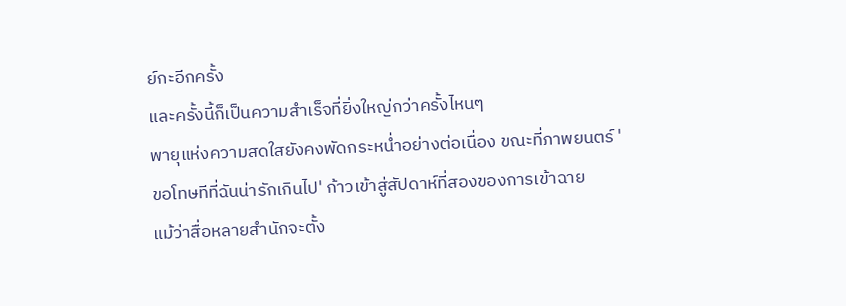ย์กะอีกครั้ง
และครั้งนี้ก็เป็นความสำเร็จที่ยิ่งใหญ่กว่าครั้งไหนๆ
พายุแห่งความสดใสยังคงพัดกระหน่ำอย่างต่อเนื่อง ขณะที่ภาพยนตร์ 'ขอโทษทีที่ฉันน่ารักเกินไป' ก้าวเข้าสู่สัปดาห์ที่สองของการเข้าฉาย
แม้ว่าสื่อหลายสำนักจะตั้ง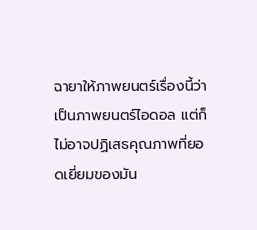ฉายาให้ภาพยนตร์เรื่องนี้ว่าเป็นภาพยนตร์ไอดอล แต่ก็ไม่อาจปฏิเสธคุณภาพที่ยอดเยี่ยมของมัน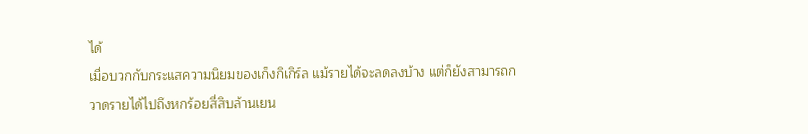ได้
เมื่อบวกกับกระแสความนิยมของเก็งกิเกิร์ล แม้รายได้จะลดลงบ้าง แต่ก็ยังสามารถกวาดรายได้ไปถึงหกร้อยสี่สิบล้านเยน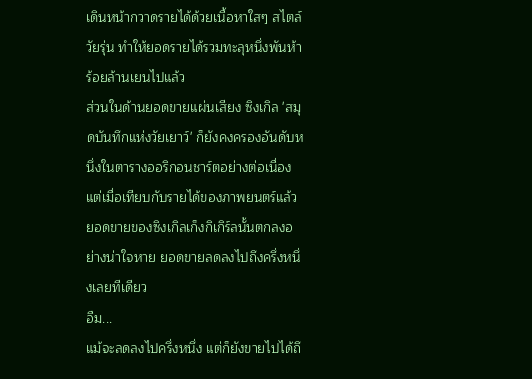เดินหน้ากวาดรายได้ด้วยเนื้อหาใสๆ สไตล์วัยรุ่น ทำให้ยอดรายได้รวมทะลุหนึ่งพันห้าร้อยล้านเยนไปแล้ว
ส่วนในด้านยอดขายแผ่นเสียง ซิงเกิล 'สมุดบันทึกแห่งวัยเยาว์' ก็ยังคงครองอันดับหนึ่งในตารางออริกอนชาร์ตอย่างต่อเนื่อง
แต่เมื่อเทียบกับรายได้ของภาพยนตร์แล้ว ยอดขายของซิงเกิลเก็งกิเกิร์ลนั้นตกลงอย่างน่าใจหาย ยอดขายลดลงไปถึงครึ่งหนึ่งเลยทีเดียว
อืม...
แม้จะลดลงไปครึ่งหนึ่ง แต่ก็ยังขายไปได้ถึ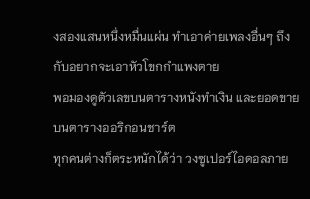งสองแสนหนึ่งหมื่นแผ่น ทำเอาค่ายเพลงอื่นๆ ถึงกับอยากจะเอาหัวโขกกำแพงตาย
พอมองดูตัวเลขบนตารางหนังทำเงิน และยอดขายบนตารางออริกอนชาร์ต
ทุกคนต่างก็ตระหนักได้ว่า วงซูเปอร์ไอดอลภาย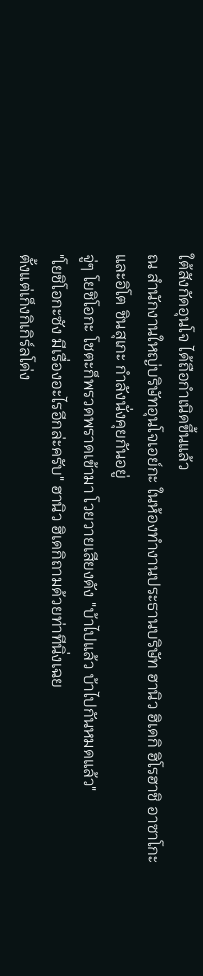ใต้สังกัดอุนโจ ได้ถือกำเนิดขึ้นแล้ว
ณ สำนักงานใหญ่บริษัทอุนโจเอย์กะ ในห้องทำงานประธานบริษัท ฮานิว ฮิเดกิ ฮิโรฮาชิ อาซาโกะ และอิโต ชินสุเกะ กำลังนั่งคุยกันอยู่
จู่ๆ โยชิโอกะ โชตะก็พรวดพราดเข้ามา โวยวายเสียงดัง "บ้าไปแล้ว บ้าไปกันหมดแล้ว"
"โยชิโอกะซัง มีเรื่องอะไรอีกล่ะครับ" ฮานิว ฮิเดกิถามด้วยท่าทีนิ่งเฉย
ตั้งแต่เก็งกิเกิร์ลโด่ง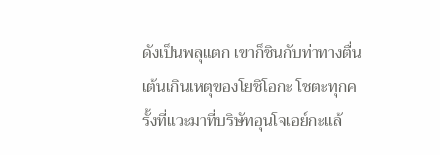ดังเป็นพลุแตก เขาก็ชินกับท่าทางตื่นเต้นเกินเหตุของโยชิโอกะ โชตะทุกครั้งที่แวะมาที่บริษัทอุนโจเอย์กะแล้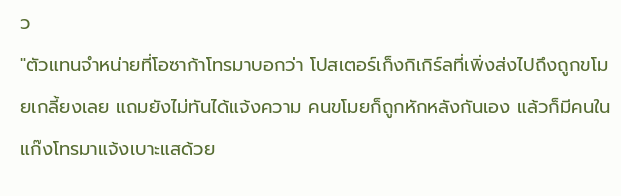ว
"ตัวแทนจำหน่ายที่โอซาก้าโทรมาบอกว่า โปสเตอร์เก็งกิเกิร์ลที่เพิ่งส่งไปถึงถูกขโมยเกลี้ยงเลย แถมยังไม่ทันได้แจ้งความ คนขโมยก็ถูกหักหลังกันเอง แล้วก็มีคนในแก๊งโทรมาแจ้งเบาะแสด้วย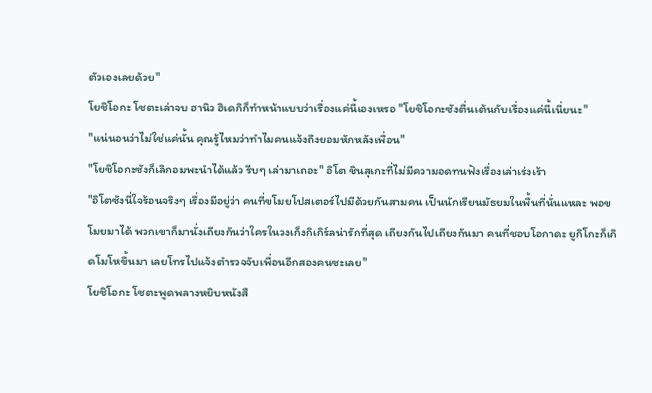ตัวเองเลยด้วย"
โยชิโอกะ โชตะเล่าจบ ฮานิว ฮิเดกิก็ทำหน้าแบบว่าเรื่องแค่นี้เองเหรอ "โยชิโอกะซังตื่นเต้นกับเรื่องแค่นี้เนี่ยนะ"
"แน่นอนว่าไม่ใช่แค่นั้น คุณรู้ไหมว่าทำไมคนแจ้งถึงยอมหักหลังเพื่อน"
"โยชิโอกะซังก็เลิกอมพะนำได้แล้ว รีบๆ เล่ามาเถอะ" อิโต ชินสุเกะที่ไม่มีความอดทนฟังเรื่องเล่าเร่งเร้า
"อิโตซังนี่ใจร้อนจริงๆ เรื่องมีอยู่ว่า คนที่ขโมยโปสเตอร์ไปมีด้วยกันสามคน เป็นนักเรียนมัธยมในพื้นที่นั่นแหละ พอขโมยมาได้ พวกเขาก็มานั่งเถียงกันว่าใครในวงเก็งกิเกิร์ลน่ารักที่สุด เถียงกันไปเถียงกันมา คนที่ชอบโอกาดะ ยูกิโกะก็เกิดโมโหขึ้นมา เลยโทรไปแจ้งตำรวจจับเพื่อนอีกสองคนซะเลย"
โยชิโอกะ โชตะพูดพลางหยิบหนังสื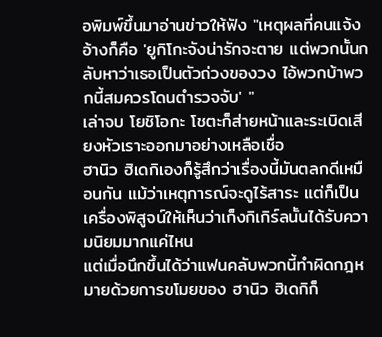อพิมพ์ขึ้นมาอ่านข่าวให้ฟัง "เหตุผลที่คนแจ้งอ้างก็คือ 'ยูกิโกะจังน่ารักจะตาย แต่พวกนั้นกลับหาว่าเธอเป็นตัวถ่วงของวง ไอ้พวกบ้าพวกนี้สมควรโดนตำรวจจับ' "
เล่าจบ โยชิโอกะ โชตะก็ส่ายหน้าและระเบิดเสียงหัวเราะออกมาอย่างเหลือเชื่อ
ฮานิว ฮิเดกิเองก็รู้สึกว่าเรื่องนี้มันตลกดีเหมือนกัน แม้ว่าเหตุการณ์จะดูไร้สาระ แต่ก็เป็นเครื่องพิสูจน์ให้เห็นว่าเก็งกิเกิร์ลนั้นได้รับความนิยมมากแค่ไหน
แต่เมื่อนึกขึ้นได้ว่าแฟนคลับพวกนี้ทำผิดกฎหมายด้วยการขโมยของ ฮานิว ฮิเดกิก็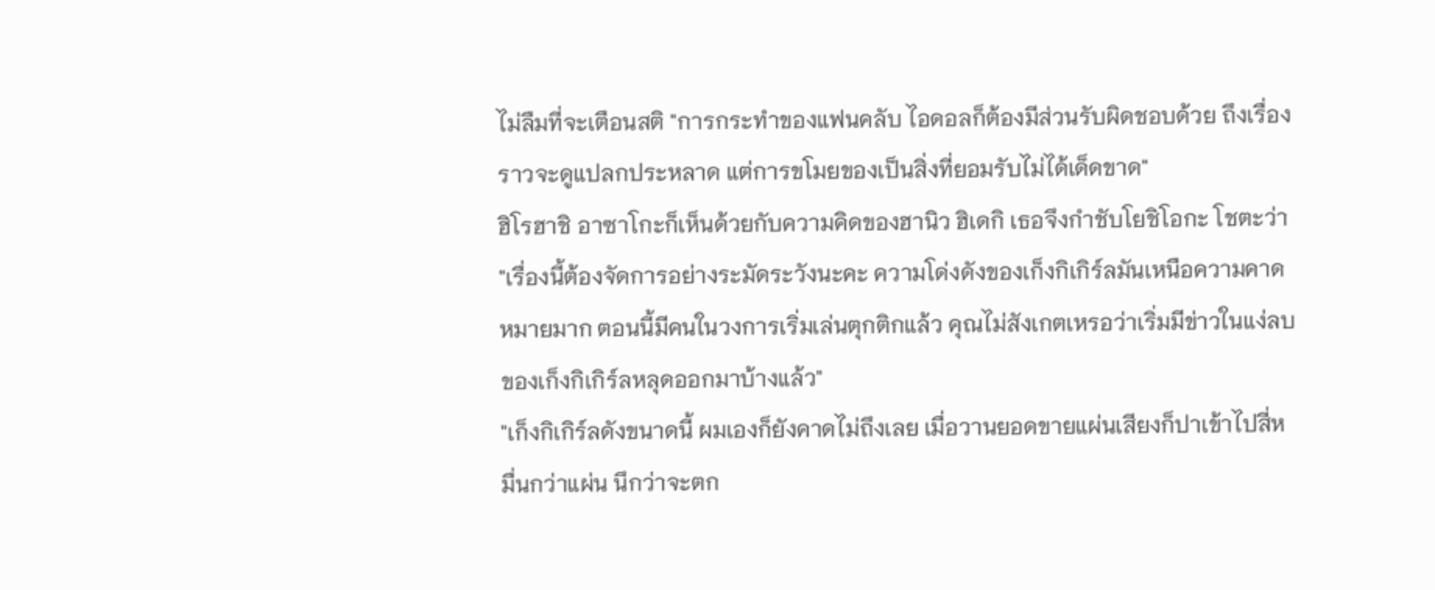ไม่ลืมที่จะเตือนสติ "การกระทำของแฟนคลับ ไอดอลก็ต้องมีส่วนรับผิดชอบด้วย ถึงเรื่องราวจะดูแปลกประหลาด แต่การขโมยของเป็นสิ่งที่ยอมรับไม่ได้เด็ดขาด"
ฮิโรฮาชิ อาซาโกะก็เห็นด้วยกับความคิดของฮานิว ฮิเดกิ เธอจึงกำชับโยชิโอกะ โชตะว่า
"เรื่องนี้ต้องจัดการอย่างระมัดระวังนะคะ ความโด่งดังของเก็งกิเกิร์ลมันเหนือความคาดหมายมาก ตอนนี้มีคนในวงการเริ่มเล่นตุกติกแล้ว คุณไม่สังเกตเหรอว่าเริ่มมีข่าวในแง่ลบของเก็งกิเกิร์ลหลุดออกมาบ้างแล้ว"
"เก็งกิเกิร์ลดังขนาดนี้ ผมเองก็ยังคาดไม่ถึงเลย เมื่อวานยอดขายแผ่นเสียงก็ปาเข้าไปสี่หมื่นกว่าแผ่น นึกว่าจะตก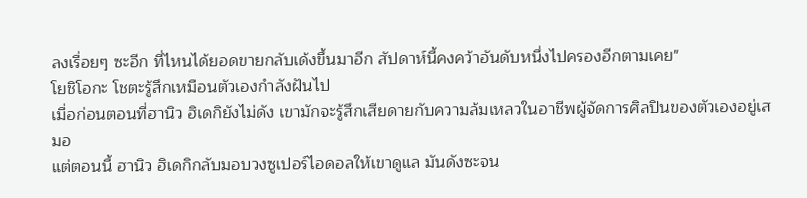ลงเรื่อยๆ ซะอีก ที่ไหนได้ยอดขายกลับเด้งขึ้นมาอีก สัปดาห์นี้คงคว้าอันดับหนึ่งไปครองอีกตามเคย"
โยชิโอกะ โชตะรู้สึกเหมือนตัวเองกำลังฝันไป
เมื่อก่อนตอนที่ฮานิว ฮิเดกิยังไม่ดัง เขามักจะรู้สึกเสียดายกับความล้มเหลวในอาชีพผู้จัดการศิลปินของตัวเองอยู่เสมอ
แต่ตอนนี้ ฮานิว ฮิเดกิกลับมอบวงซูเปอร์ไอดอลให้เขาดูแล มันดังซะจน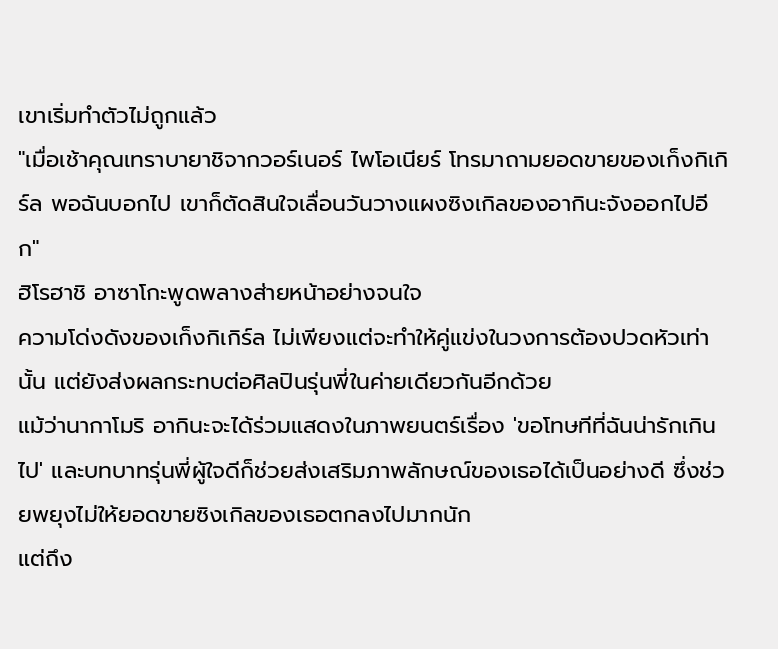เขาเริ่มทำตัวไม่ถูกแล้ว
"เมื่อเช้าคุณเทราบายาชิจากวอร์เนอร์ ไพโอเนียร์ โทรมาถามยอดขายของเก็งกิเกิร์ล พอฉันบอกไป เขาก็ตัดสินใจเลื่อนวันวางแผงซิงเกิลของอากินะจังออกไปอีก"
ฮิโรฮาชิ อาซาโกะพูดพลางส่ายหน้าอย่างจนใจ
ความโด่งดังของเก็งกิเกิร์ล ไม่เพียงแต่จะทำให้คู่แข่งในวงการต้องปวดหัวเท่านั้น แต่ยังส่งผลกระทบต่อศิลปินรุ่นพี่ในค่ายเดียวกันอีกด้วย
แม้ว่านากาโมริ อากินะจะได้ร่วมแสดงในภาพยนตร์เรื่อง 'ขอโทษทีที่ฉันน่ารักเกินไป' และบทบาทรุ่นพี่ผู้ใจดีก็ช่วยส่งเสริมภาพลักษณ์ของเธอได้เป็นอย่างดี ซึ่งช่วยพยุงไม่ให้ยอดขายซิงเกิลของเธอตกลงไปมากนัก
แต่ถึง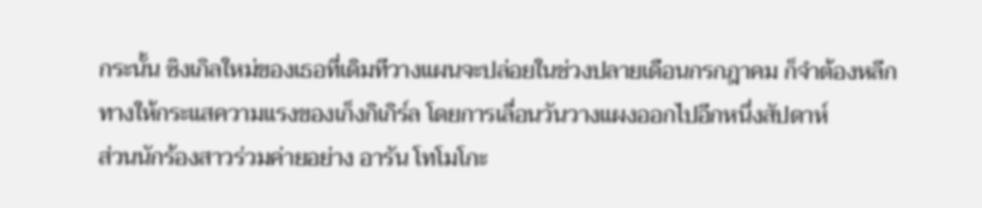กระนั้น ซิงเกิลใหม่ของเธอที่เดิมทีวางแผนจะปล่อยในช่วงปลายเดือนกรกฎาคม ก็จำต้องหลีกทางให้กระแสความแรงของเก็งกิเกิร์ล โดยการเลื่อนวันวางแผงออกไปอีกหนึ่งสัปดาห์
ส่วนนักร้องสาวร่วมค่ายอย่าง อารัน โทโมโกะ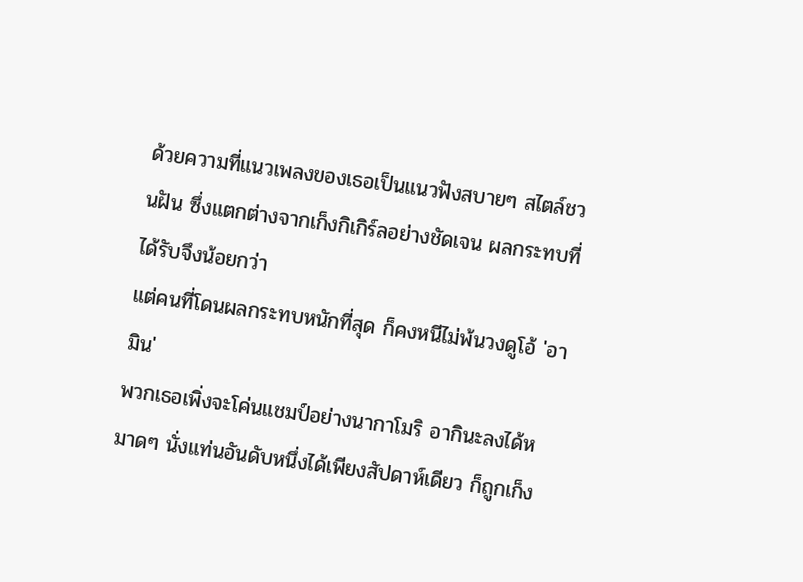ด้วยความที่แนวเพลงของเธอเป็นแนวฟังสบายๆ สไตล์ชวนฝัน ซึ่งแตกต่างจากเก็งกิเกิร์ลอย่างชัดเจน ผลกระทบที่ได้รับจึงน้อยกว่า
แต่คนที่โดนผลกระทบหนักที่สุด ก็คงหนีไม่พ้นวงดูโอ้ 'อามิน'
พวกเธอเพิ่งจะโค่นแชมป์อย่างนากาโมริ อากินะลงได้หมาดๆ นั่งแท่นอันดับหนึ่งได้เพียงสัปดาห์เดียว ก็ถูกเก็ง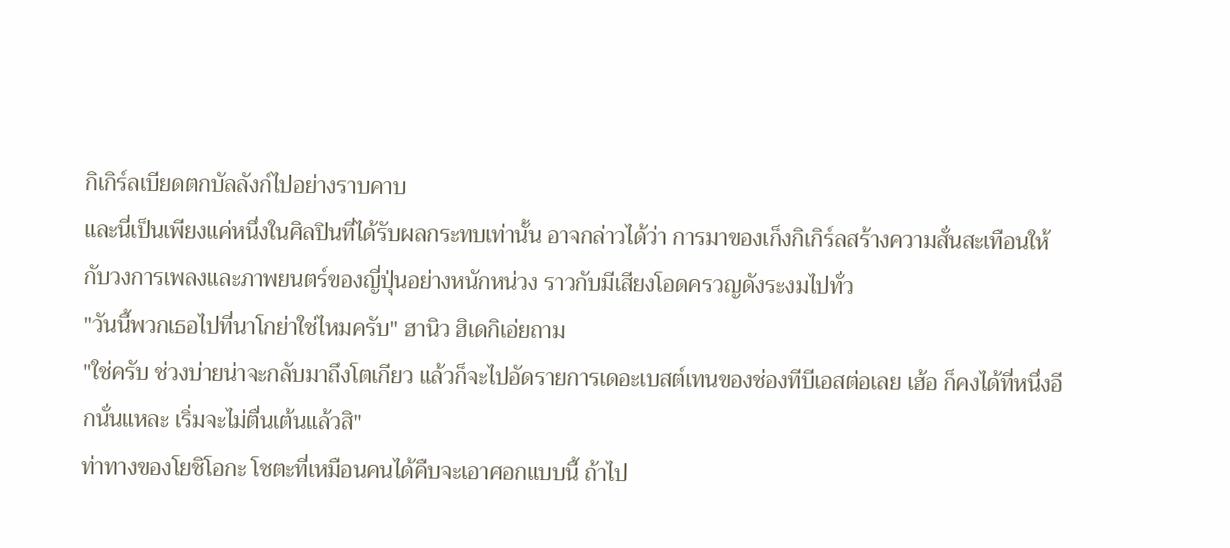กิเกิร์ลเบียดตกบัลลังก์ไปอย่างราบคาบ
และนี่เป็นเพียงแค่หนึ่งในศิลปินที่ได้รับผลกระทบเท่านั้น อาจกล่าวได้ว่า การมาของเก็งกิเกิร์ลสร้างความสั่นสะเทือนให้กับวงการเพลงและภาพยนตร์ของญี่ปุ่นอย่างหนักหน่วง ราวกับมีเสียงโอดครวญดังระงมไปทั่ว
"วันนี้พวกเธอไปที่นาโกย่าใช่ไหมครับ" ฮานิว ฮิเดกิเอ่ยถาม
"ใช่ครับ ช่วงบ่ายน่าจะกลับมาถึงโตเกียว แล้วก็จะไปอัดรายการเดอะเบสต์เทนของช่องทีบีเอสต่อเลย เฮ้อ ก็คงได้ที่หนึ่งอีกนั่นแหละ เริ่มจะไม่ตื่นเต้นแล้วสิ"
ท่าทางของโยชิโอกะ โชตะที่เหมือนคนได้คืบจะเอาศอกแบบนี้ ถ้าไป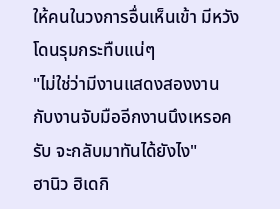ให้คนในวงการอื่นเห็นเข้า มีหวังโดนรุมกระทืบแน่ๆ
"ไม่ใช่ว่ามีงานแสดงสองงาน กับงานจับมืออีกงานนึงเหรอครับ จะกลับมาทันได้ยังไง"
ฮานิว ฮิเดกิ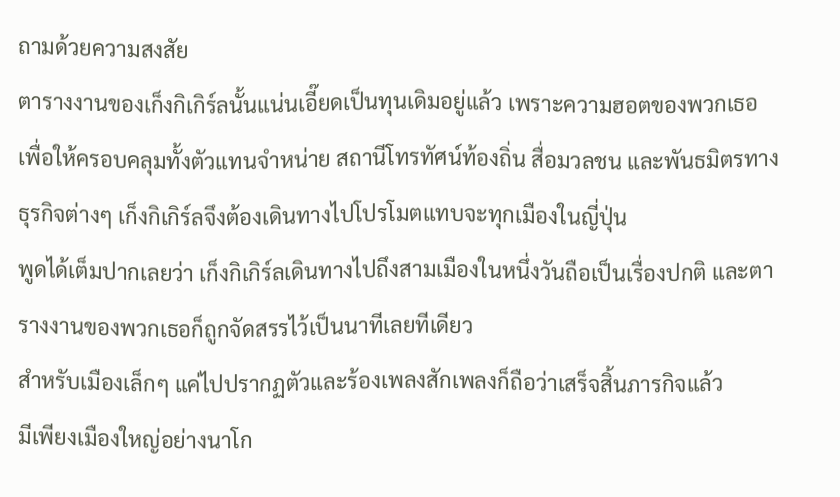ถามด้วยความสงสัย
ตารางงานของเก็งกิเกิร์ลนั้นแน่นเอี๊ยดเป็นทุนเดิมอยู่แล้ว เพราะความฮอตของพวกเธอ
เพื่อให้ครอบคลุมทั้งตัวแทนจำหน่าย สถานีโทรทัศน์ท้องถิ่น สื่อมวลชน และพันธมิตรทางธุรกิจต่างๆ เก็งกิเกิร์ลจึงต้องเดินทางไปโปรโมตแทบจะทุกเมืองในญี่ปุ่น
พูดได้เต็มปากเลยว่า เก็งกิเกิร์ลเดินทางไปถึงสามเมืองในหนึ่งวันถือเป็นเรื่องปกติ และตารางงานของพวกเธอก็ถูกจัดสรรไว้เป็นนาทีเลยทีเดียว
สำหรับเมืองเล็กๆ แค่ไปปรากฏตัวและร้องเพลงสักเพลงก็ถือว่าเสร็จสิ้นภารกิจแล้ว
มีเพียงเมืองใหญ่อย่างนาโก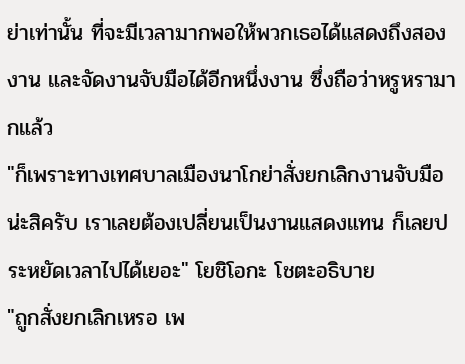ย่าเท่านั้น ที่จะมีเวลามากพอให้พวกเธอได้แสดงถึงสองงาน และจัดงานจับมือได้อีกหนึ่งงาน ซึ่งถือว่าหรูหรามากแล้ว
"ก็เพราะทางเทศบาลเมืองนาโกย่าสั่งยกเลิกงานจับมือน่ะสิครับ เราเลยต้องเปลี่ยนเป็นงานแสดงแทน ก็เลยประหยัดเวลาไปได้เยอะ" โยชิโอกะ โชตะอธิบาย
"ถูกสั่งยกเลิกเหรอ เพ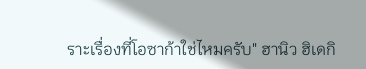ราะเรื่องที่โอซาก้าใช่ไหมครับ" ฮานิว ฮิเดกิ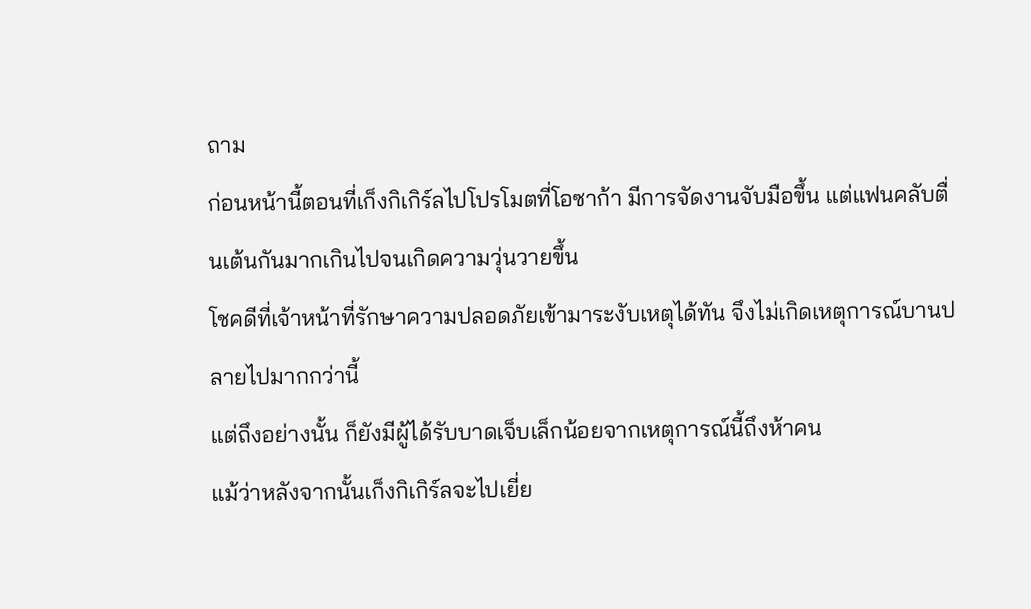ถาม
ก่อนหน้านี้ตอนที่เก็งกิเกิร์ลไปโปรโมตที่โอซาก้า มีการจัดงานจับมือขึ้น แต่แฟนคลับตื่นเต้นกันมากเกินไปจนเกิดความวุ่นวายขึ้น
โชคดีที่เจ้าหน้าที่รักษาความปลอดภัยเข้ามาระงับเหตุได้ทัน จึงไม่เกิดเหตุการณ์บานปลายไปมากกว่านี้
แต่ถึงอย่างนั้น ก็ยังมีผู้ได้รับบาดเจ็บเล็กน้อยจากเหตุการณ์นี้ถึงห้าคน
แม้ว่าหลังจากนั้นเก็งกิเกิร์ลจะไปเยี่ย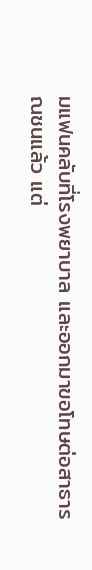มแฟนคลับที่โรงพยาบาล และออกมาขอโทษต่อสาธารณชนแล้ว แต่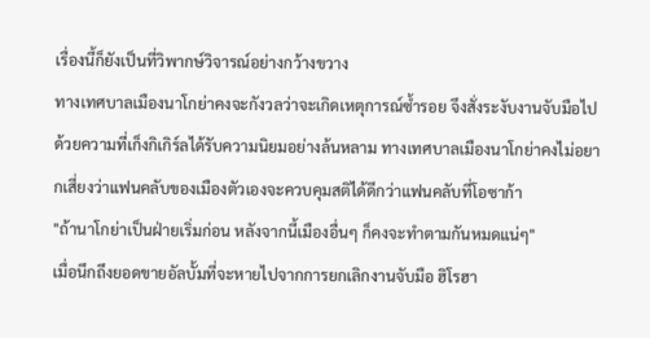เรื่องนี้ก็ยังเป็นที่วิพากษ์วิจารณ์อย่างกว้างขวาง
ทางเทศบาลเมืองนาโกย่าคงจะกังวลว่าจะเกิดเหตุการณ์ซ้ำรอย จึงสั่งระงับงานจับมือไป
ด้วยความที่เก็งกิเกิร์ลได้รับความนิยมอย่างล้นหลาม ทางเทศบาลเมืองนาโกย่าคงไม่อยากเสี่ยงว่าแฟนคลับของเมืองตัวเองจะควบคุมสติได้ดีกว่าแฟนคลับที่โอซาก้า
"ถ้านาโกย่าเป็นฝ่ายเริ่มก่อน หลังจากนี้เมืองอื่นๆ ก็คงจะทำตามกันหมดแน่ๆ"
เมื่อนึกถึงยอดขายอัลบั้มที่จะหายไปจากการยกเลิกงานจับมือ ฮิโรฮา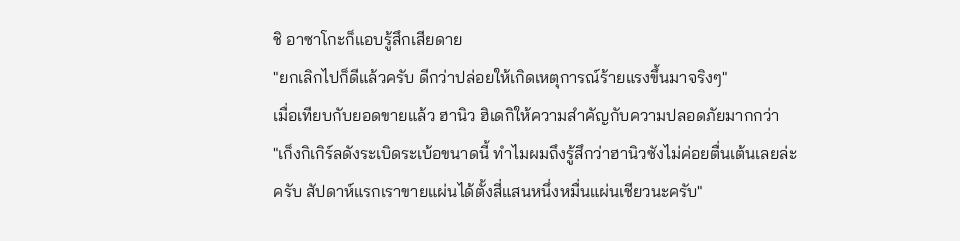ชิ อาซาโกะก็แอบรู้สึกเสียดาย
"ยกเลิกไปก็ดีแล้วครับ ดีกว่าปล่อยให้เกิดเหตุการณ์ร้ายแรงขึ้นมาจริงๆ"
เมื่อเทียบกับยอดขายแล้ว ฮานิว ฮิเดกิให้ความสำคัญกับความปลอดภัยมากกว่า
"เก็งกิเกิร์ลดังระเบิดระเบ้อขนาดนี้ ทำไมผมถึงรู้สึกว่าฮานิวซังไม่ค่อยตื่นเต้นเลยล่ะครับ สัปดาห์แรกเราขายแผ่นได้ตั้งสี่แสนหนึ่งหมื่นแผ่นเชียวนะครับ"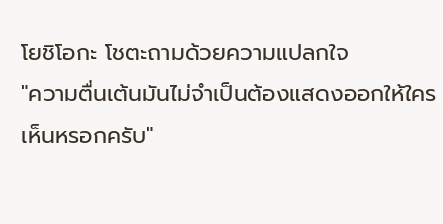โยชิโอกะ โชตะถามด้วยความแปลกใจ
"ความตื่นเต้นมันไม่จำเป็นต้องแสดงออกให้ใครเห็นหรอกครับ"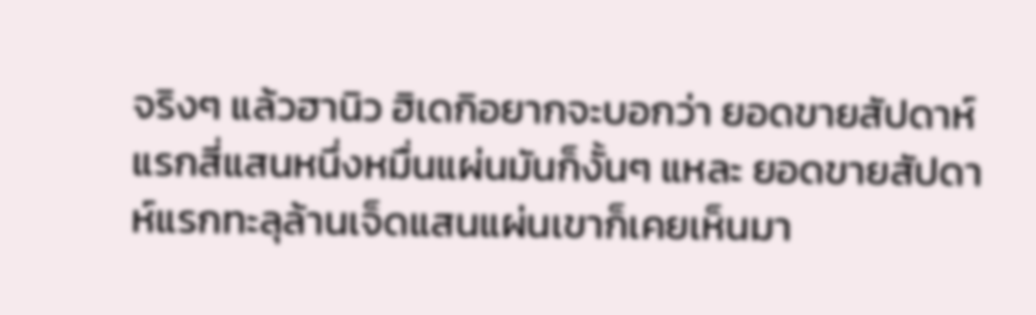จริงๆ แล้วฮานิว ฮิเดกิอยากจะบอกว่า ยอดขายสัปดาห์แรกสี่แสนหนึ่งหมื่นแผ่นมันก็งั้นๆ แหละ ยอดขายสัปดาห์แรกทะลุล้านเจ็ดแสนแผ่นเขาก็เคยเห็นมา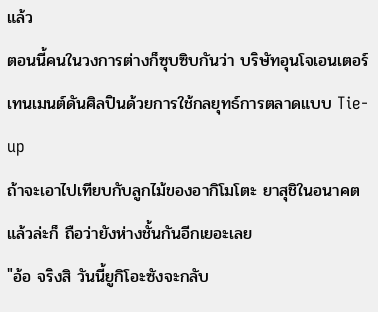แล้ว
ตอนนี้คนในวงการต่างก็ซุบซิบกันว่า บริษัทอุนโจเอนเตอร์เทนเมนต์ดันศิลปินด้วยการใช้กลยุทธ์การตลาดแบบ Tie-up
ถ้าจะเอาไปเทียบกับลูกไม้ของอากิโมโตะ ยาสุชิในอนาคตแล้วล่ะก็ ถือว่ายังห่างชั้นกันอีกเยอะเลย
"อ้อ จริงสิ วันนี้ยูกิโอะซังจะกลับ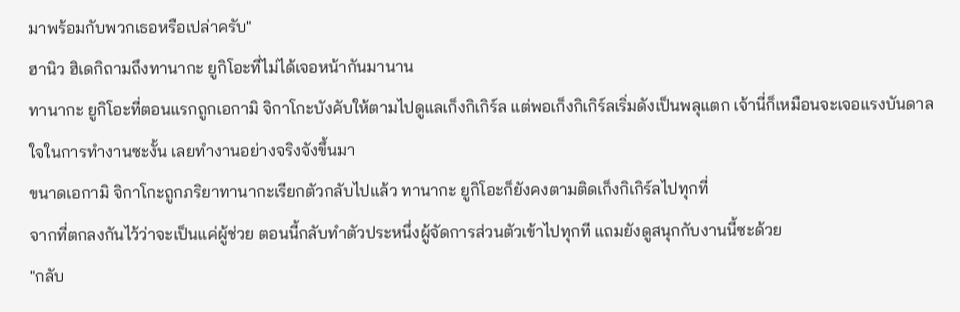มาพร้อมกับพวกเธอหรือเปล่าครับ"
ฮานิว ฮิเดกิถามถึงทานากะ ยูกิโอะที่ไม่ได้เจอหน้ากันมานาน
ทานากะ ยูกิโอะที่ตอนแรกถูกเอกามิ จิกาโกะบังคับให้ตามไปดูแลเก็งกิเกิร์ล แต่พอเก็งกิเกิร์ลเริ่มดังเป็นพลุแตก เจ้านี่ก็เหมือนจะเจอแรงบันดาลใจในการทำงานซะงั้น เลยทำงานอย่างจริงจังขึ้นมา
ขนาดเอกามิ จิกาโกะถูกภริยาทานากะเรียกตัวกลับไปแล้ว ทานากะ ยูกิโอะก็ยังคงตามติดเก็งกิเกิร์ลไปทุกที่
จากที่ตกลงกันไว้ว่าจะเป็นแค่ผู้ช่วย ตอนนี้กลับทำตัวประหนึ่งผู้จัดการส่วนตัวเข้าไปทุกที แถมยังดูสนุกกับงานนี้ซะด้วย
"กลับ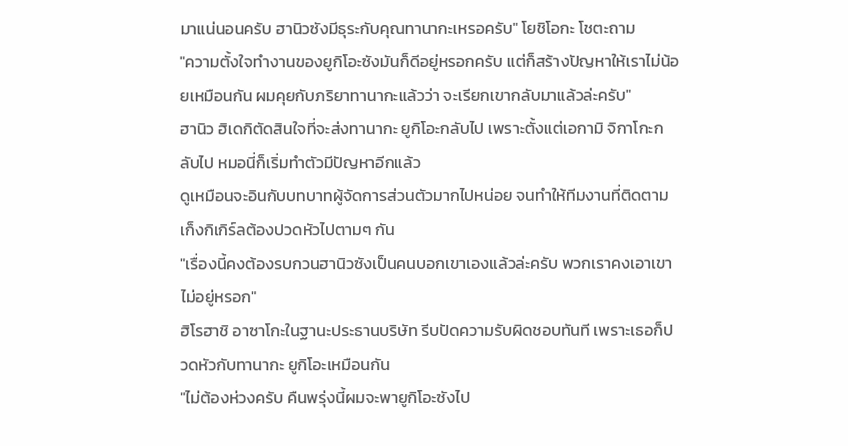มาแน่นอนครับ ฮานิวซังมีธุระกับคุณทานากะเหรอครับ" โยชิโอกะ โชตะถาม
"ความตั้งใจทำงานของยูกิโอะซังมันก็ดีอยู่หรอกครับ แต่ก็สร้างปัญหาให้เราไม่น้อยเหมือนกัน ผมคุยกับภริยาทานากะแล้วว่า จะเรียกเขากลับมาแล้วล่ะครับ"
ฮานิว ฮิเดกิตัดสินใจที่จะส่งทานากะ ยูกิโอะกลับไป เพราะตั้งแต่เอกามิ จิกาโกะกลับไป หมอนี่ก็เริ่มทำตัวมีปัญหาอีกแล้ว
ดูเหมือนจะอินกับบทบาทผู้จัดการส่วนตัวมากไปหน่อย จนทำให้ทีมงานที่ติดตามเก็งกิเกิร์ลต้องปวดหัวไปตามๆ กัน
"เรื่องนี้คงต้องรบกวนฮานิวซังเป็นคนบอกเขาเองแล้วล่ะครับ พวกเราคงเอาเขาไม่อยู่หรอก"
ฮิโรฮาชิ อาซาโกะในฐานะประธานบริษัท รีบปัดความรับผิดชอบทันที เพราะเธอก็ปวดหัวกับทานากะ ยูกิโอะเหมือนกัน
"ไม่ต้องห่วงครับ คืนพรุ่งนี้ผมจะพายูกิโอะซังไป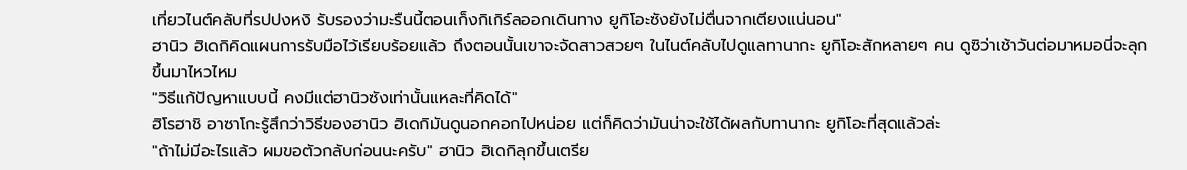เที่ยวไนต์คลับที่รปปงหงิ รับรองว่ามะรืนนี้ตอนเก็งกิเกิร์ลออกเดินทาง ยูกิโอะซังยังไม่ตื่นจากเตียงแน่นอน"
ฮานิว ฮิเดกิคิดแผนการรับมือไว้เรียบร้อยแล้ว ถึงตอนนั้นเขาจะจัดสาวสวยๆ ในไนต์คลับไปดูแลทานากะ ยูกิโอะสักหลายๆ คน ดูซิว่าเช้าวันต่อมาหมอนี่จะลุกขึ้นมาไหวไหม
"วิธีแก้ปัญหาแบบนี้ คงมีแต่ฮานิวซังเท่านั้นแหละที่คิดได้"
ฮิโรฮาชิ อาซาโกะรู้สึกว่าวิธีของฮานิว ฮิเดกิมันดูนอกคอกไปหน่อย แต่ก็คิดว่ามันน่าจะใช้ได้ผลกับทานากะ ยูกิโอะที่สุดแล้วล่ะ
"ถ้าไม่มีอะไรแล้ว ผมขอตัวกลับก่อนนะครับ" ฮานิว ฮิเดกิลุกขึ้นเตรีย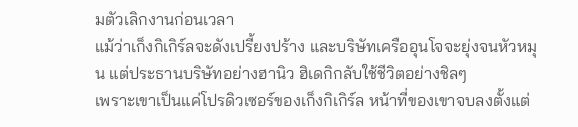มตัวเลิกงานก่อนเวลา
แม้ว่าเก็งกิเกิร์ลจะดังเปรี้ยงปร้าง และบริษัทเครืออุนโจจะยุ่งจนหัวหมุน แต่ประธานบริษัทอย่างฮานิว ฮิเดกิกลับใช้ชีวิตอย่างชิลๆ
เพราะเขาเป็นแค่โปรดิวเซอร์ของเก็งกิเกิร์ล หน้าที่ของเขาจบลงตั้งแต่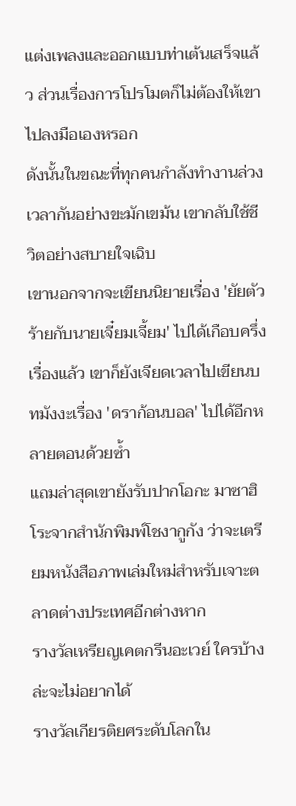แต่งเพลงและออกแบบท่าเต้นเสร็จแล้ว ส่วนเรื่องการโปรโมตก็ไม่ต้องให้เขาไปลงมือเองหรอก
ดังนั้นในขณะที่ทุกคนกำลังทำงานล่วงเวลากันอย่างขะมักเขม้น เขากลับใช้ชีวิตอย่างสบายใจเฉิบ
เขานอกจากจะเขียนนิยายเรื่อง 'ยัยตัวร้ายกับนายเจี๋ยมเจี้ยม' ไปได้เกือบครึ่งเรื่องแล้ว เขาก็ยังเจียดเวลาไปเขียนบทมังงะเรื่อง 'ดราก้อนบอล' ไปได้อีกหลายตอนด้วยซ้ำ
แถมล่าสุดเขายังรับปากโอกะ มาซาฮิโระจากสำนักพิมพ์โชงากูกัง ว่าจะเตรียมหนังสือภาพเล่มใหม่สำหรับเจาะตลาดต่างประเทศอีกต่างหาก
รางวัลเหรียญเคตกรีนอะเวย์ ใครบ้างล่ะจะไม่อยากได้
รางวัลเกียรติยศระดับโลกใน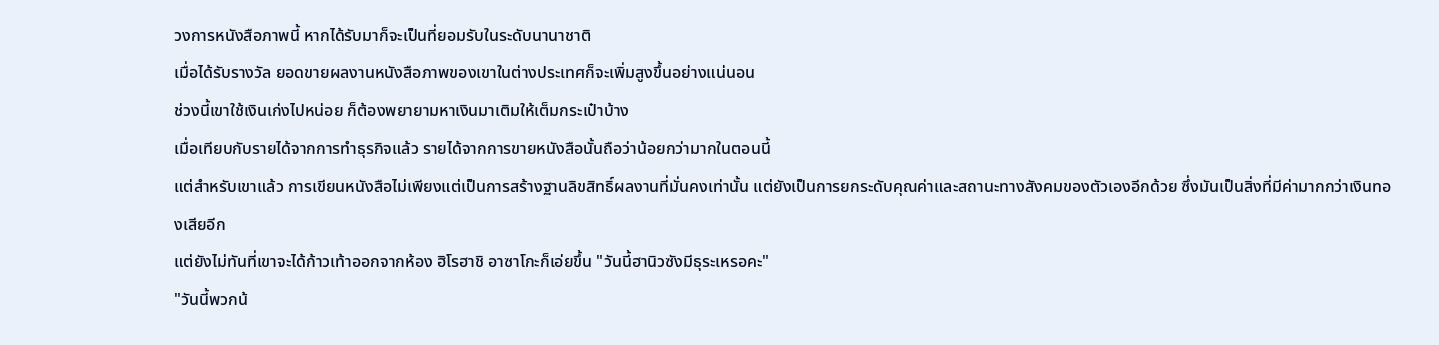วงการหนังสือภาพนี้ หากได้รับมาก็จะเป็นที่ยอมรับในระดับนานาชาติ
เมื่อได้รับรางวัล ยอดขายผลงานหนังสือภาพของเขาในต่างประเทศก็จะเพิ่มสูงขึ้นอย่างแน่นอน
ช่วงนี้เขาใช้เงินเก่งไปหน่อย ก็ต้องพยายามหาเงินมาเติมให้เต็มกระเป๋าบ้าง
เมื่อเทียบกับรายได้จากการทำธุรกิจแล้ว รายได้จากการขายหนังสือนั้นถือว่าน้อยกว่ามากในตอนนี้
แต่สำหรับเขาแล้ว การเขียนหนังสือไม่เพียงแต่เป็นการสร้างฐานลิขสิทธิ์ผลงานที่มั่นคงเท่านั้น แต่ยังเป็นการยกระดับคุณค่าและสถานะทางสังคมของตัวเองอีกด้วย ซึ่งมันเป็นสิ่งที่มีค่ามากกว่าเงินทองเสียอีก
แต่ยังไม่ทันที่เขาจะได้ก้าวเท้าออกจากห้อง ฮิโรฮาชิ อาซาโกะก็เอ่ยขึ้น "วันนี้ฮานิวซังมีธุระเหรอคะ"
"วันนี้พวกน้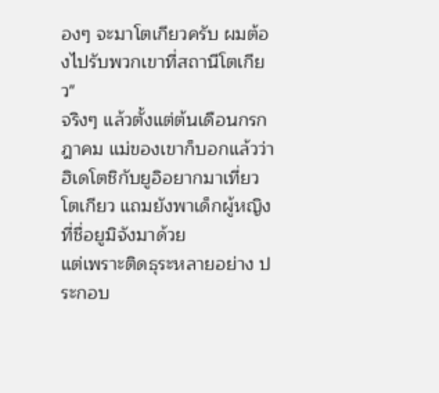องๆ จะมาโตเกียวครับ ผมต้องไปรับพวกเขาที่สถานีโตเกียว"
จริงๆ แล้วตั้งแต่ต้นเดือนกรกฎาคม แม่ของเขาก็บอกแล้วว่าฮิเดโตชิกับยูอิอยากมาเที่ยวโตเกียว แถมยังพาเด็กผู้หญิงที่ชื่อยูมิจังมาด้วย
แต่เพราะติดธุระหลายอย่าง ประกอบ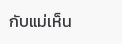กับแม่เห็น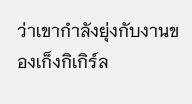ว่าเขากำลังยุ่งกับงานของเก็งกิเกิร์ล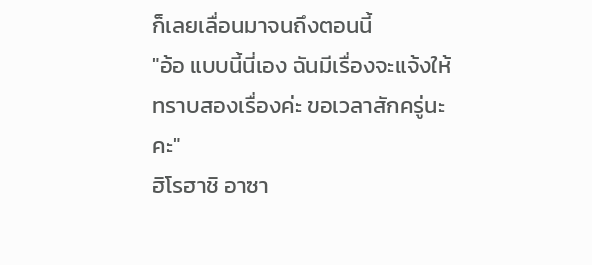ก็เลยเลื่อนมาจนถึงตอนนี้
"อ้อ แบบนี้นี่เอง ฉันมีเรื่องจะแจ้งให้ทราบสองเรื่องค่ะ ขอเวลาสักครู่นะคะ"
ฮิโรฮาชิ อาซา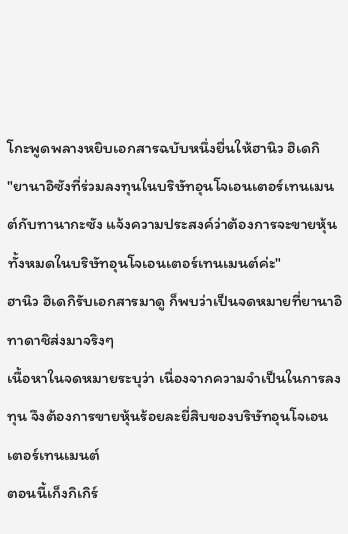โกะพูดพลางหยิบเอกสารฉบับหนึ่งยื่นให้ฮานิว ฮิเดกิ
"ยานาอิซังที่ร่วมลงทุนในบริษัทอุนโจเอนเตอร์เทนเมนต์กับทานากะซัง แจ้งความประสงค์ว่าต้องการจะขายหุ้นทั้งหมดในบริษัทอุนโจเอนเตอร์เทนเมนต์ค่ะ"
ฮานิว ฮิเดกิรับเอกสารมาดู ก็พบว่าเป็นจดหมายที่ยานาอิ ทาดาชิส่งมาจริงๆ
เนื้อหาในจดหมายระบุว่า เนื่องจากความจำเป็นในการลงทุน จึงต้องการขายหุ้นร้อยละยี่สิบของบริษัทอุนโจเอนเตอร์เทนเมนต์
ตอนนี้เก็งกิเกิร์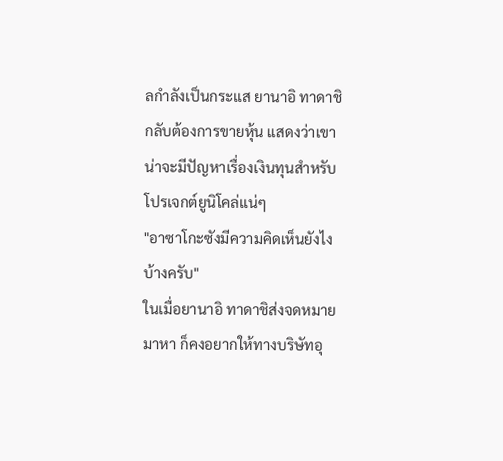ลกำลังเป็นกระแส ยานาอิ ทาดาชิกลับต้องการขายหุ้น แสดงว่าเขาน่าจะมีปัญหาเรื่องเงินทุนสำหรับโปรเจกต์ยูนิโคล่แน่ๆ
"อาซาโกะซังมีความคิดเห็นยังไงบ้างครับ"
ในเมื่อยานาอิ ทาดาชิส่งจดหมายมาหา ก็คงอยากให้ทางบริษัทอุ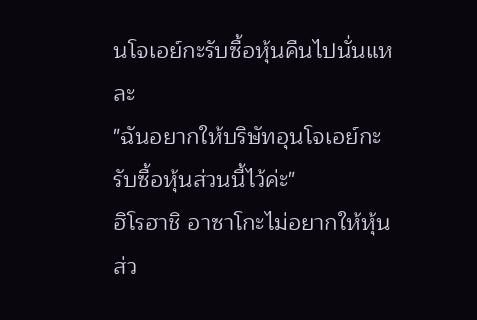นโจเอย์กะรับซื้อหุ้นคืนไปนั่นแหละ
"ฉันอยากให้บริษัทอุนโจเอย์กะรับซื้อหุ้นส่วนนี้ไว้ค่ะ"
ฮิโรฮาชิ อาซาโกะไม่อยากให้หุ้นส่ว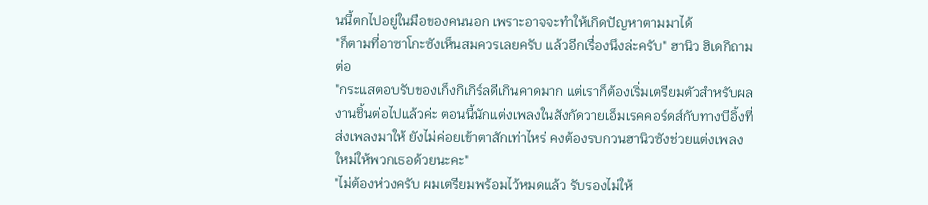นนี้ตกไปอยู่ในมือของคนนอก เพราะอาจจะทำให้เกิดปัญหาตามมาได้
"ก็ตามที่อาซาโกะซังเห็นสมควรเลยครับ แล้วอีกเรื่องนึงล่ะครับ" ฮานิว ฮิเดกิถามต่อ
"กระแสตอบรับของเก็งกิเกิร์ลดีเกินคาดมาก แต่เราก็ต้องเริ่มเตรียมตัวสำหรับผลงานชิ้นต่อไปแล้วค่ะ ตอนนี้นักแต่งเพลงในสังกัดวายเอ็มเรคคอร์ดส์กับทางบีอิ้งที่ส่งเพลงมาให้ ยังไม่ค่อยเข้าตาสักเท่าไหร่ คงต้องรบกวนฮานิวซังช่วยแต่งเพลงใหม่ให้พวกเธอด้วยนะคะ"
"ไม่ต้องห่วงครับ ผมเตรียมพร้อมไว้หมดแล้ว รับรองไม่ให้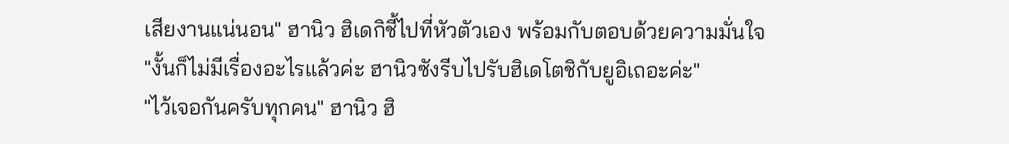เสียงานแน่นอน" ฮานิว ฮิเดกิชี้ไปที่หัวตัวเอง พร้อมกับตอบด้วยความมั่นใจ
"งั้นก็ไม่มีเรื่องอะไรแล้วค่ะ ฮานิวซังรีบไปรับฮิเดโตชิกับยูอิเถอะค่ะ"
"ไว้เจอกันครับทุกคน" ฮานิว ฮิ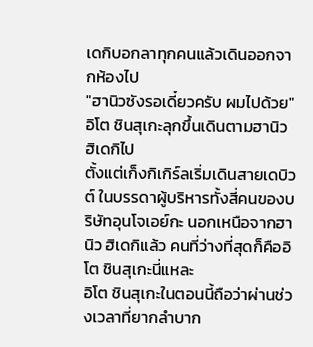เดกิบอกลาทุกคนแล้วเดินออกจากห้องไป
"ฮานิวซังรอเดี๋ยวครับ ผมไปด้วย" อิโต ชินสุเกะลุกขึ้นเดินตามฮานิว ฮิเดกิไป
ตั้งแต่เก็งกิเกิร์ลเริ่มเดินสายเดบิวต์ ในบรรดาผู้บริหารทั้งสี่คนของบริษัทอุนโจเอย์กะ นอกเหนือจากฮานิว ฮิเดกิแล้ว คนที่ว่างที่สุดก็คืออิโต ชินสุเกะนี่แหละ
อิโต ชินสุเกะในตอนนี้ถือว่าผ่านช่วงเวลาที่ยากลำบาก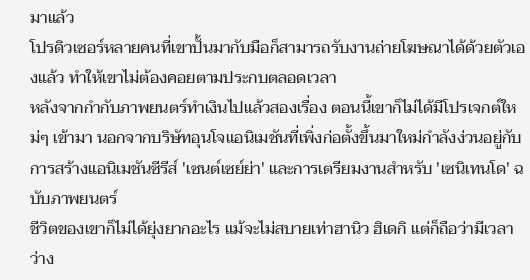มาแล้ว
โปรดิวเซอร์หลายคนที่เขาปั้นมากับมือก็สามารถรับงานถ่ายโฆษณาได้ด้วยตัวเองแล้ว ทำให้เขาไม่ต้องคอยตามประกบตลอดเวลา
หลังจากกำกับภาพยนตร์ทำเงินไปแล้วสองเรื่อง ตอนนี้เขาก็ไม่ได้มีโปรเจกต์ใหม่ๆ เข้ามา นอกจากบริษัทอุนโจแอนิเมชันที่เพิ่งก่อตั้งขึ้นมาใหม่กำลังง่วนอยู่กับการสร้างแอนิเมชันซีรีส์ 'เซนต์เซย์ย่า' และการเตรียมงานสำหรับ 'เซนิเทนโด' ฉบับภาพยนตร์
ชีวิตของเขาก็ไม่ได้ยุ่งยากอะไร แม้จะไม่สบายเท่าฮานิว ฮิเดกิ แต่ก็ถือว่ามีเวลาว่าง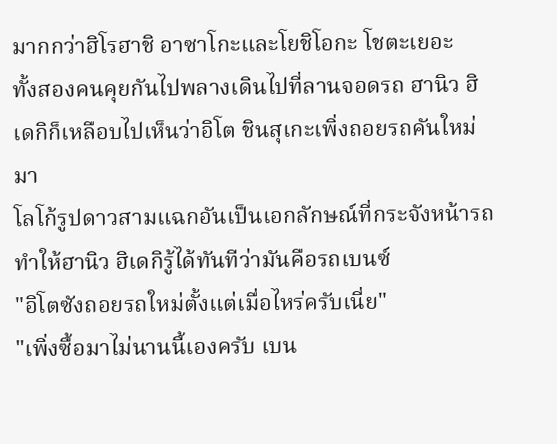มากกว่าฮิโรฮาชิ อาซาโกะและโยชิโอกะ โชตะเยอะ
ทั้งสองคนคุยกันไปพลางเดินไปที่ลานจอดรถ ฮานิว ฮิเดกิก็เหลือบไปเห็นว่าอิโต ชินสุเกะเพิ่งถอยรถคันใหม่มา
โลโก้รูปดาวสามแฉกอันเป็นเอกลักษณ์ที่กระจังหน้ารถ ทำให้ฮานิว ฮิเดกิรู้ได้ทันทีว่ามันคือรถเบนซ์
"อิโตซังถอยรถใหม่ตั้งแต่เมื่อไหร่ครับเนี่ย"
"เพิ่งซื้อมาไม่นานนี้เองครับ เบน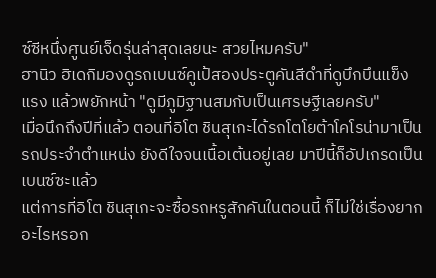ซ์ซีหนึ่งศูนย์เจ็ดรุ่นล่าสุดเลยนะ สวยไหมครับ"
ฮานิว ฮิเดกิมองดูรถเบนซ์คูเป้สองประตูคันสีดำที่ดูบึกบึนแข็งแรง แล้วพยักหน้า "ดูมีภูมิฐานสมกับเป็นเศรษฐีเลยครับ"
เมื่อนึกถึงปีที่แล้ว ตอนที่อิโต ชินสุเกะได้รถโตโยต้าโคโรน่ามาเป็นรถประจำตำแหน่ง ยังดีใจจนเนื้อเต้นอยู่เลย มาปีนี้ก็อัปเกรดเป็นเบนซ์ซะแล้ว
แต่การที่อิโต ชินสุเกะจะซื้อรถหรูสักคันในตอนนี้ ก็ไม่ใช่เรื่องยากอะไรหรอก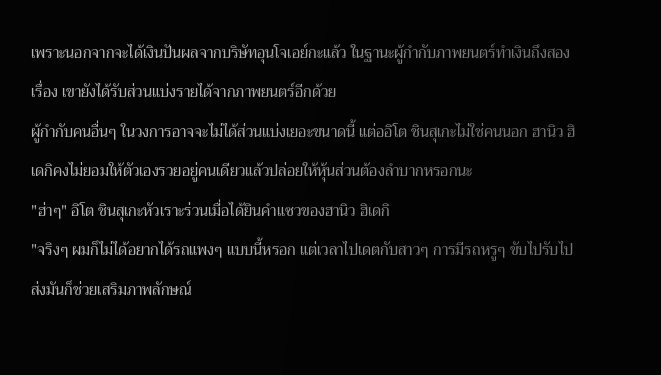เพราะนอกจากจะได้เงินปันผลจากบริษัทอุนโจเอย์กะแล้ว ในฐานะผู้กำกับภาพยนตร์ทำเงินถึงสองเรื่อง เขายังได้รับส่วนแบ่งรายได้จากภาพยนตร์อีกด้วย
ผู้กำกับคนอื่นๆ ในวงการอาจจะไม่ได้ส่วนแบ่งเยอะขนาดนี้ แต่ออิโต ชินสุเกะไม่ใช่คนนอก ฮานิว ฮิเดกิคงไม่ยอมให้ตัวเองรวยอยู่คนเดียวแล้วปล่อยให้หุ้นส่วนต้องลำบากหรอกนะ
"ฮ่าๆ" อิโต ชินสุเกะหัวเราะร่วนเมื่อได้ยินคำแซวของฮานิว ฮิเดกิ
"จริงๆ ผมก็ไม่ได้อยากได้รถแพงๆ แบบนี้หรอก แต่เวลาไปเดตกับสาวๆ การมีรถหรูๆ ขับไปรับไปส่งมันก็ช่วยเสริมภาพลักษณ์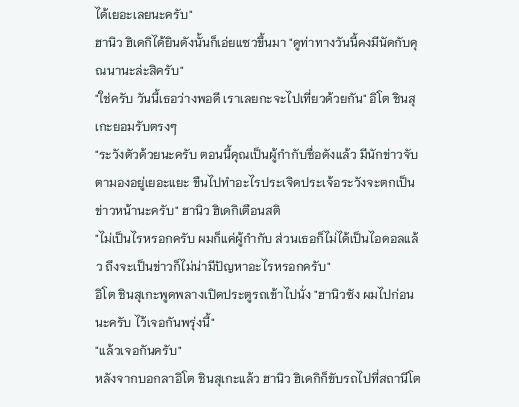ได้เยอะเลยนะครับ"
ฮานิว ฮิเดกิได้ยินดังนั้นก็เอ่ยแซวขึ้นมา "ดูท่าทางวันนี้คงมีนัดกับคุณนานะล่ะสิครับ"
"ใช่ครับ วันนี้เธอว่างพอดี เราเลยกะจะไปเที่ยวด้วยกัน" อิโต ชินสุเกะยอมรับตรงๆ
"ระวังตัวด้วยนะครับ ตอนนี้คุณเป็นผู้กำกับชื่อดังแล้ว มีนักข่าวจับตามองอยู่เยอะแยะ ขืนไปทำอะไรประเจิดประเจ้อระวังจะตกเป็นข่าวหน้านะครับ" ฮานิว ฮิเดกิเตือนสติ
"ไม่เป็นไรหรอกครับ ผมก็แค่ผู้กำกับ ส่วนเธอก็ไม่ได้เป็นไอดอลแล้ว ถึงจะเป็นข่าวก็ไม่น่ามีปัญหาอะไรหรอกครับ"
อิโต ชินสุเกะพูดพลางเปิดประตูรถเข้าไปนั่ง "ฮานิวซัง ผมไปก่อนนะครับ ไว้เจอกันพรุ่งนี้"
"แล้วเจอกันครับ"
หลังจากบอกลาอิโต ชินสุเกะแล้ว ฮานิว ฮิเดกิก็ขับรถไปที่สถานีโต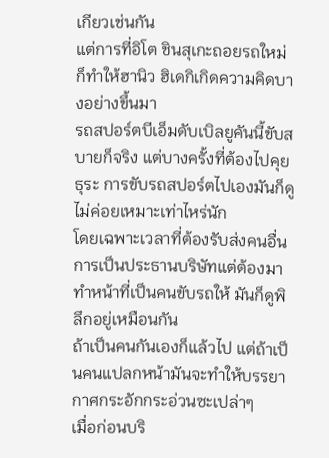เกียวเช่นกัน
แต่การที่อิโต ชินสุเกะถอยรถใหม่ ก็ทำให้ฮานิว ฮิเดกิเกิดความคิดบางอย่างขึ้นมา
รถสปอร์ตบีเอ็มดับเบิลยูคันนี้ขับสบายก็จริง แต่บางครั้งที่ต้องไปคุยธุระ การขับรถสปอร์ตไปเองมันก็ดูไม่ค่อยเหมาะเท่าไหร่นัก
โดยเฉพาะเวลาที่ต้องรับส่งคนอื่น การเป็นประธานบริษัทแต่ต้องมาทำหน้าที่เป็นคนขับรถให้ มันก็ดูพิลึกอยู่เหมือนกัน
ถ้าเป็นคนกันเองก็แล้วไป แต่ถ้าเป็นคนแปลกหน้ามันจะทำให้บรรยากาศกระอักกระอ่วนซะเปล่าๆ
เมื่อก่อนบริ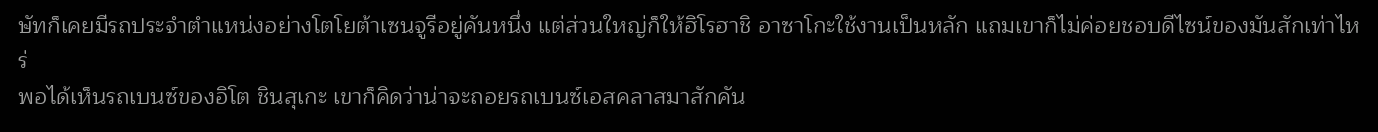ษัทก็เคยมีรถประจำตำแหน่งอย่างโตโยต้าเซนจูรีอยู่คันหนึ่ง แต่ส่วนใหญ่ก็ให้ฮิโรฮาชิ อาซาโกะใช้งานเป็นหลัก แถมเขาก็ไม่ค่อยชอบดีไซน์ของมันสักเท่าไหร่
พอได้เห็นรถเบนซ์ของอิโต ชินสุเกะ เขาก็คิดว่าน่าจะถอยรถเบนซ์เอสคลาสมาสักคัน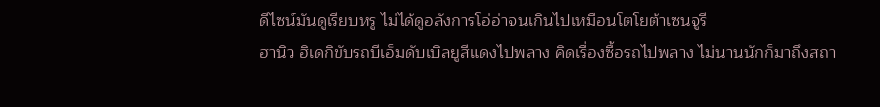ดีไซน์มันดูเรียบหรู ไม่ได้ดูอลังการโอ่อ่าจนเกินไปเหมือนโตโยต้าเซนจูรี
ฮานิว ฮิเดกิขับรถบีเอ็มดับเบิลยูสีแดงไปพลาง คิดเรื่องซื้อรถไปพลาง ไม่นานนักก็มาถึงสถา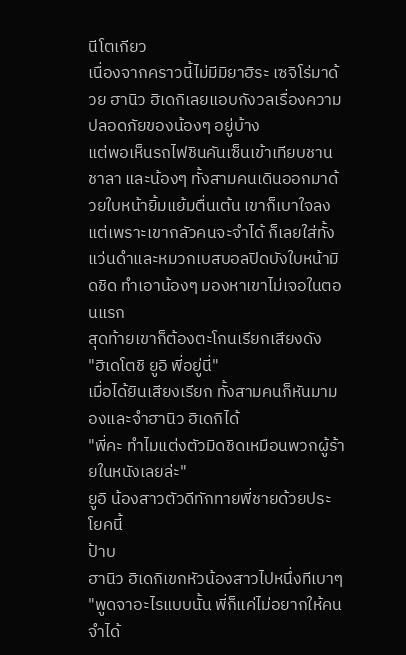นีโตเกียว
เนื่องจากคราวนี้ไม่มีมิยาฮิระ เซจิโร่มาด้วย ฮานิว ฮิเดกิเลยแอบกังวลเรื่องความปลอดภัยของน้องๆ อยู่บ้าง
แต่พอเห็นรถไฟชินคันเซ็นเข้าเทียบชานชาลา และน้องๆ ทั้งสามคนเดินออกมาด้วยใบหน้ายิ้มแย้มตื่นเต้น เขาก็เบาใจลง
แต่เพราะเขากลัวคนจะจำได้ ก็เลยใส่ทั้งแว่นดำและหมวกเบสบอลปิดบังใบหน้ามิดชิด ทำเอาน้องๆ มองหาเขาไม่เจอในตอนแรก
สุดท้ายเขาก็ต้องตะโกนเรียกเสียงดัง
"ฮิเดโตชิ ยูอิ พี่อยู่นี่"
เมื่อได้ยินเสียงเรียก ทั้งสามคนก็หันมามองและจำฮานิว ฮิเดกิได้
"พี่คะ ทำไมแต่งตัวมิดชิดเหมือนพวกผู้ร้ายในหนังเลยล่ะ"
ยูอิ น้องสาวตัวดีทักทายพี่ชายด้วยประโยคนี้
ป้าบ
ฮานิว ฮิเดกิเขกหัวน้องสาวไปหนึ่งทีเบาๆ "พูดจาอะไรแบบนั้น พี่ก็แค่ไม่อยากให้คนจำได้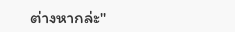ต่างหากล่ะ"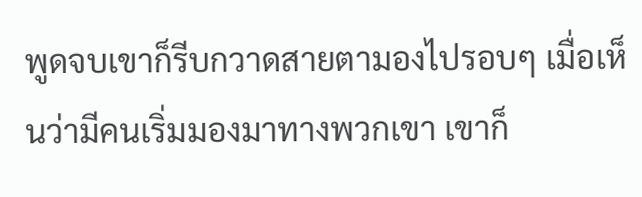พูดจบเขาก็รีบกวาดสายตามองไปรอบๆ เมื่อเห็นว่ามีคนเริ่มมองมาทางพวกเขา เขาก็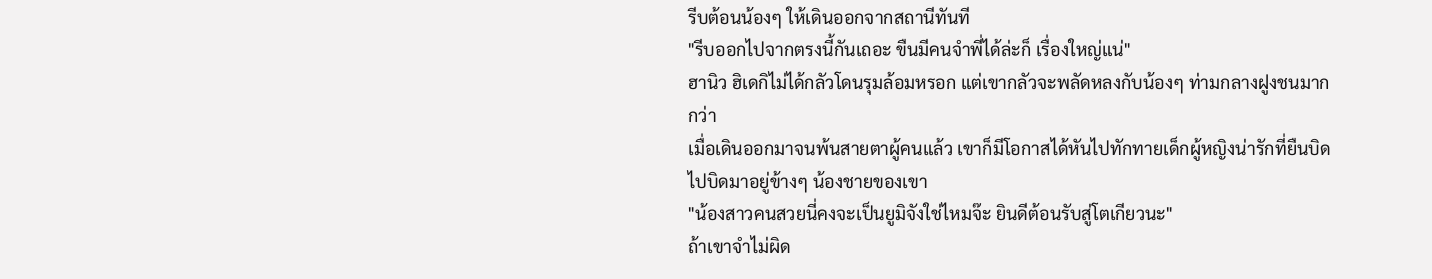รีบต้อนน้องๆ ให้เดินออกจากสถานีทันที
"รีบออกไปจากตรงนี้กันเถอะ ขืนมีคนจำพี่ได้ล่ะก็ เรื่องใหญ่แน่"
ฮานิว ฮิเดกิไม่ได้กลัวโดนรุมล้อมหรอก แต่เขากลัวจะพลัดหลงกับน้องๆ ท่ามกลางฝูงชนมากกว่า
เมื่อเดินออกมาจนพ้นสายตาผู้คนแล้ว เขาก็มีโอกาสได้หันไปทักทายเด็กผู้หญิงน่ารักที่ยืนบิดไปบิดมาอยู่ข้างๆ น้องชายของเขา
"น้องสาวคนสวยนี่คงจะเป็นยูมิจังใช่ไหมจ๊ะ ยินดีต้อนรับสู่โตเกียวนะ"
ถ้าเขาจำไม่ผิด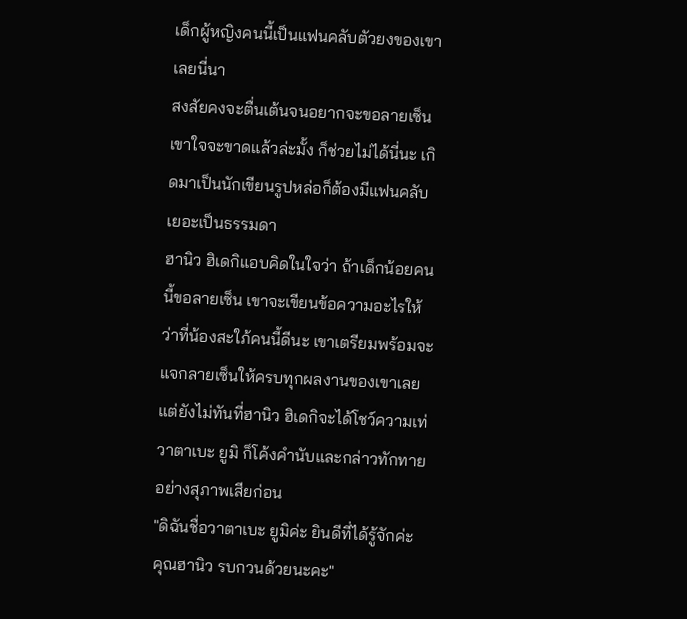เด็กผู้หญิงคนนี้เป็นแฟนคลับตัวยงของเขาเลยนี่นา
สงสัยคงจะตื่นเต้นจนอยากจะขอลายเซ็นเขาใจจะขาดแล้วล่ะมั้ง ก็ช่วยไม่ได้นี่นะ เกิดมาเป็นนักเขียนรูปหล่อก็ต้องมีแฟนคลับเยอะเป็นธรรมดา
ฮานิว ฮิเดกิแอบคิดในใจว่า ถ้าเด็กน้อยคนนี้ขอลายเซ็น เขาจะเขียนข้อความอะไรให้ว่าที่น้องสะใภ้คนนี้ดีนะ เขาเตรียมพร้อมจะแจกลายเซ็นให้ครบทุกผลงานของเขาเลย
แต่ยังไม่ทันที่ฮานิว ฮิเดกิจะได้โชว์ความเท่ วาตาเบะ ยูมิ ก็โค้งคำนับและกล่าวทักทายอย่างสุภาพเสียก่อน
"ดิฉันชื่อวาตาเบะ ยูมิค่ะ ยินดีที่ได้รู้จักค่ะ คุณฮานิว รบกวนด้วยนะคะ"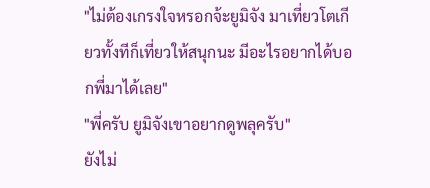"ไม่ต้องเกรงใจหรอกจ้ะยูมิจัง มาเที่ยวโตเกียวทั้งทีก็เที่ยวให้สนุกนะ มีอะไรอยากได้บอกพี่มาได้เลย"
"พี่ครับ ยูมิจังเขาอยากดูพลุครับ"
ยังไม่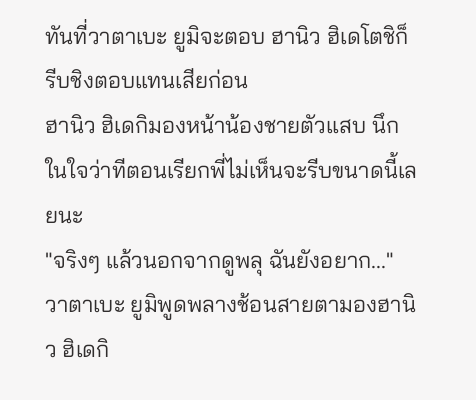ทันที่วาตาเบะ ยูมิจะตอบ ฮานิว ฮิเดโตชิก็รีบชิงตอบแทนเสียก่อน
ฮานิว ฮิเดกิมองหน้าน้องชายตัวแสบ นึกในใจว่าทีตอนเรียกพี่ไม่เห็นจะรีบขนาดนี้เลยนะ
"จริงๆ แล้วนอกจากดูพลุ ฉันยังอยาก..." วาตาเบะ ยูมิพูดพลางช้อนสายตามองฮานิว ฮิเดกิ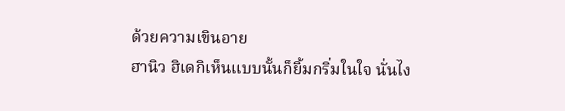ด้วยความเขินอาย
ฮานิว ฮิเดกิเห็นแบบนั้นก็ยิ้มกริ่มในใจ นั่นไง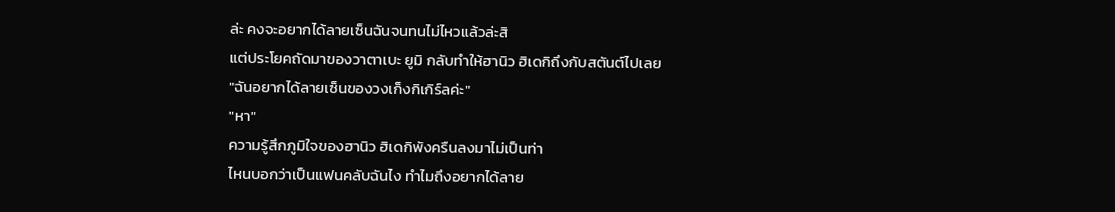ล่ะ คงจะอยากได้ลายเซ็นฉันจนทนไม่ไหวแล้วล่ะสิ
แต่ประโยคถัดมาของวาตาเบะ ยูมิ กลับทำให้ฮานิว ฮิเดกิถึงกับสตันต์ไปเลย
"ฉันอยากได้ลายเซ็นของวงเก็งกิเกิร์ลค่ะ"
"หา"
ความรู้สึกภูมิใจของฮานิว ฮิเดกิพังครืนลงมาไม่เป็นท่า
ไหนบอกว่าเป็นแฟนคลับฉันไง ทำไมถึงอยากได้ลาย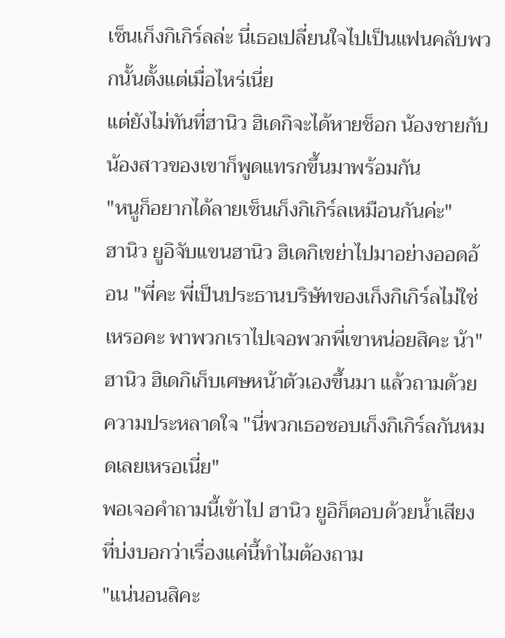เซ็นเก็งกิเกิร์ลล่ะ นี่เธอเปลี่ยนใจไปเป็นแฟนคลับพวกนั้นตั้งแต่เมื่อไหร่เนี่ย
แต่ยังไม่ทันที่ฮานิว ฮิเดกิจะได้หายช็อก น้องชายกับน้องสาวของเขาก็พูดแทรกขึ้นมาพร้อมกัน
"หนูก็อยากได้ลายเซ็นเก็งกิเกิร์ลเหมือนกันค่ะ"
ฮานิว ยูอิจับแขนฮานิว ฮิเดกิเขย่าไปมาอย่างออดอ้อน "พี่คะ พี่เป็นประธานบริษัทของเก็งกิเกิร์ลไม่ใช่เหรอคะ พาพวกเราไปเจอพวกพี่เขาหน่อยสิคะ น้า"
ฮานิว ฮิเดกิเก็บเศษหน้าตัวเองขึ้นมา แล้วถามด้วยความประหลาดใจ "นี่พวกเธอชอบเก็งกิเกิร์ลกันหมดเลยเหรอเนี่ย"
พอเจอคำถามนี้เข้าไป ฮานิว ยูอิก็ตอบด้วยน้ำเสียงที่บ่งบอกว่าเรื่องแค่นี้ทำไมต้องถาม
"แน่นอนสิคะ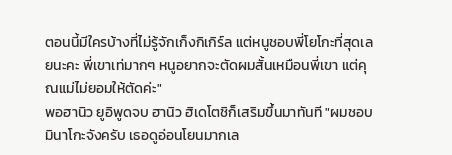ตอนนี้มีใครบ้างที่ไม่รู้จักเก็งกิเกิร์ล แต่หนูชอบพี่โยโกะที่สุดเลยนะคะ พี่เขาเท่มากๆ หนูอยากจะตัดผมสั้นเหมือนพี่เขา แต่คุณแม่ไม่ยอมให้ตัดค่ะ"
พอฮานิว ยูอิพูดจบ ฮานิว ฮิเดโตชิก็เสริมขึ้นมาทันที "ผมชอบมินาโกะจังครับ เธอดูอ่อนโยนมากเล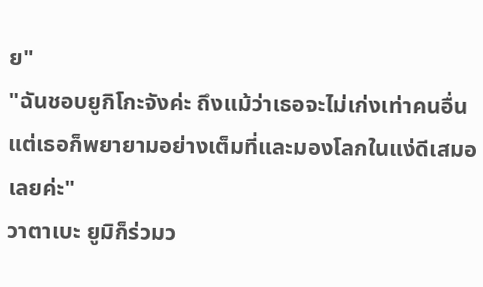ย"
"ฉันชอบยูกิโกะจังค่ะ ถึงแม้ว่าเธอจะไม่เก่งเท่าคนอื่น แต่เธอก็พยายามอย่างเต็มที่และมองโลกในแง่ดีเสมอเลยค่ะ"
วาตาเบะ ยูมิก็ร่วมว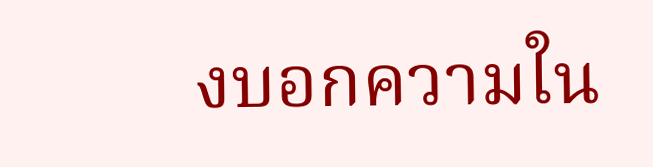งบอกความใน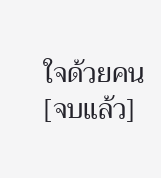ใจด้วยคน
[จบแล้ว]